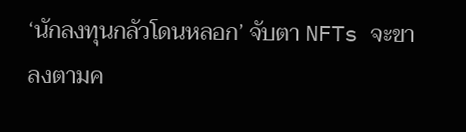‘นักลงทุนกลัวโดนหลอก’ จับตา NFTs จะขาลงตามค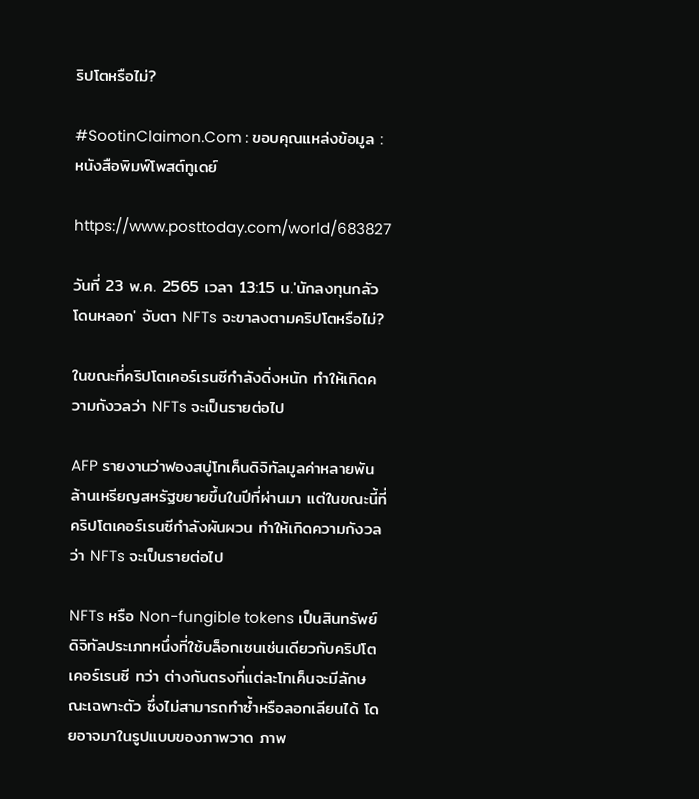ริปโตหรือไม่?

#SootinClaimon.Com : ขอบคุณแหล่งข้อมูล : หนังสือพิมพ์โพสต์ทูเดย์

https://www.posttoday.com/world/683827

วันที่ 23 พ.ค. 2565 เวลา 13:15 น.'นักลงทุนกลัวโดนหลอก' จับตา NFTs จะขาลงตามคริปโตหรือไม่?

ในขณะที่คริปโตเคอร์เรนซีกำลังดิ่งหนัก ทำให้เกิดความกังวลว่า NFTs จะเป็นรายต่อไป

AFP รายงานว่าฟองสบู่โทเค็นดิจิทัลมูลค่าหลายพันล้านเหรียญสหรัฐขยายขึ้นในปีที่ผ่านมา แต่ในขณะนี้ที่คริปโตเคอร์เรนซีกำลังผันผวน ทำให้เกิดความกังวลว่า NFTs จะเป็นรายต่อไป

NFTs หรือ Non-fungible tokens เป็นสินทรัพย์ดิจิทัลประเภทหนึ่งที่ใช้บล็อกเชนเช่นเดียวกับคริปโตเคอร์เรนซี ทว่า ต่างกันตรงที่แต่ละโทเค็นจะมีลักษณะเฉพาะตัว ซึ่งไม่สามารถทำซ้ำหรือลอกเลียนได้ โดยอาจมาในรูปแบบของภาพวาด ภาพ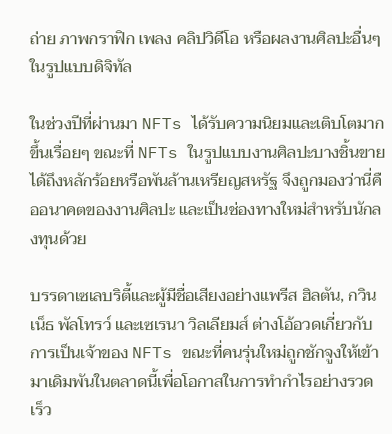ถ่าย ภาพกราฟิก เพลง คลิปวิดีโอ หรือผลงานศิลปะอื่นๆ ในรูปแบบดิจิทัล

ในช่วงปีที่ผ่านมา NFTs ได้รับความนิยมและเติบโตมากขึ้นเรื่อยๆ ขณะที่ NFTs ในรูปแบบงานศิลปะบางชิ้นขายได้ถึงหลักร้อยหรือพันล้านเหรียญสหรัฐ จึงถูกมองว่านี่คืออนาคตของงานศิลปะ และเป็นช่องทางใหม่สำหรับนักลงทุนด้วย

บรรดาเซเลบริตี้และผู้มีชื่อเสียงอย่างแพรีส ฮิลตัน, กวินเน็ธ พัลโทรว์ และเซเรนา วิลเลียมส์ ต่างโอ้อวดเกี่ยวกับการเป็นเจ้าของ NFTs ขณะที่คนรุ่นใหม่ถูกชักจูงให้เข้ามาเดิมพันในตลาดนี้เพื่อโอกาสในการทำกำไรอย่างรวดเร็ว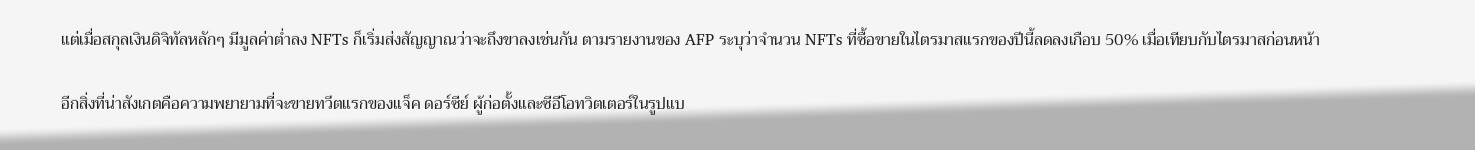แต่เมื่อสกุลเงินดิจิทัลหลักๆ มีมูลค่าต่ำลง NFTs ก็เริ่มส่งสัญญาณว่าจะถึงขาลงเช่นกัน ตามรายงานของ AFP ระบุว่าจำนวน NFTs ที่ซื้อขายในไตรมาสแรกของปีนี้ลดลงเกือบ 50% เมื่อเทียบกับไตรมาสก่อนหน้า

อีกสิ่งที่น่าสังเกตคือความพยายามที่จะขายทวีตแรกของแจ็ค ดอร์ซีย์ ผู้ก่อตั้งและซีอีโอทวิตเตอร์ในรูปแบ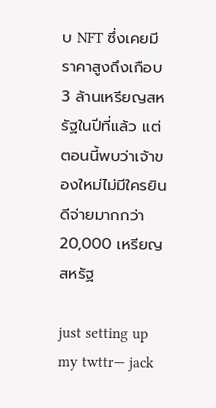บ NFT ซึ่งเคยมีราคาสูงถึงเกือบ 3 ล้านเหรียญสหรัฐในปีที่แล้ว แต่ตอนนี้พบว่าเจ้าของใหม่ไม่มีใครยินดีจ่ายมากกว่า 20,000 เหรียญสหรัฐ

just setting up my twttr— jack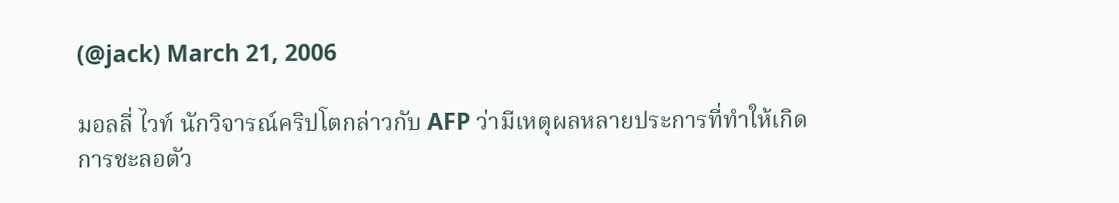(@jack) March 21, 2006

มอลลี่ ไวท์ นักวิจารณ์คริปโตกล่าวกับ AFP ว่ามีเหตุผลหลายประการที่ทำให้เกิดการชะลอตัว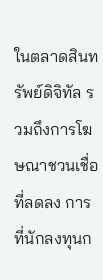ในตลาดสินทรัพย์ดิจิทัล รวมถึงการโฆษณาชวนเชื่อที่ลดลง การที่นักลงทุนก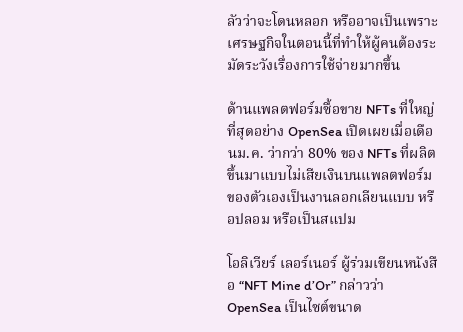ลัวว่าจะโดนหลอก หรืออาจเป็นเพราะเศรษฐกิจในตอนนี้ที่ทำให้ผู้คนต้องระมัดระวังเรื่องการใช้จ่ายมากขึ้น

ด้านแพลตฟอร์มซื้อขาย NFTs ที่ใหญ่ที่สุดอย่าง OpenSea เปิดเผยเมื่อเดือนม.ค. ว่ากว่า 80% ของ NFTs ที่ผลิตขึ้นมาแบบไม่เสียเงินบนแพลตฟอร์มของตัวเองเป็นงานลอกเลียนแบบ หรือปลอม หรือเป็นสแปม

โอลิเวียร์ เลอร์เนอร์ ผู้ร่วมเขียนหนังสือ “NFT Mine d’Or” กล่าวว่า OpenSea เป็นไซต์ขนาด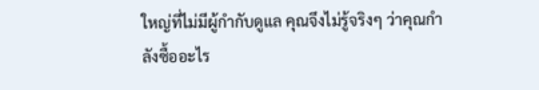ใหญ่ที่ไม่มีผู้กำกับดูแล คุณจึงไม่รู้จริงๆ ว่าคุณกำลังซื้ออะไร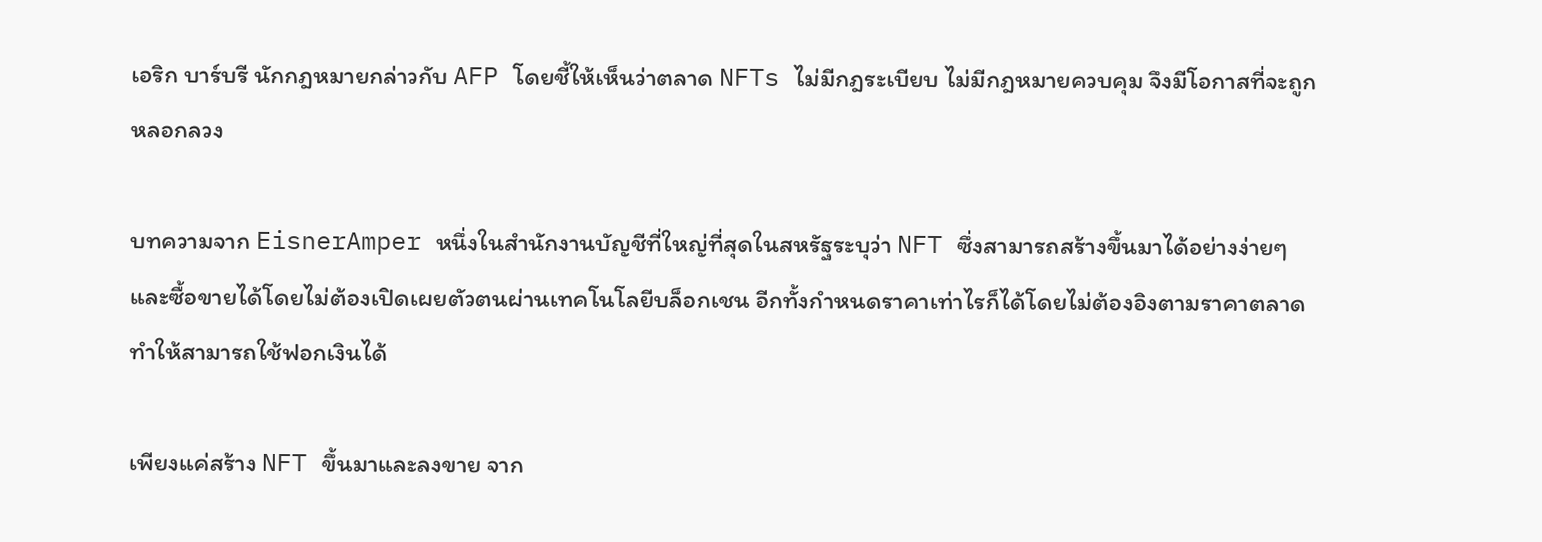เอริก บาร์บรี นักกฎหมายกล่าวกับ AFP โดยชี้ให้เห็นว่าตลาด NFTs ไม่มีกฎระเบียบ ไม่มีกฎหมายควบคุม จึงมีโอกาสที่จะถูกหลอกลวง

บทความจาก EisnerAmper หนึ่งในสำนักงานบัญชีที่ใหญ่ที่สุดในสหรัฐระบุว่า NFT ซึ่งสามารถสร้างขึ้นมาได้อย่างง่ายๆ และซื้อขายได้โดยไม่ต้องเปิดเผยตัวตนผ่านเทคโนโลยีบล็อกเชน อีกทั้งกำหนดราคาเท่าไรก็ได้โดยไม่ต้องอิงตามราคาตลาด ทำให้สามารถใช้ฟอกเงินได้

เพียงแค่สร้าง NFT ขึ้นมาและลงขาย จาก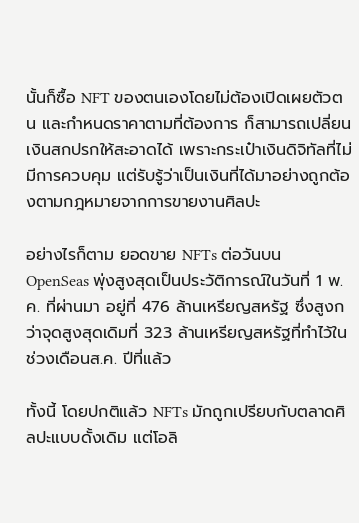นั้นก็ซื้อ NFT ของตนเองโดยไม่ต้องเปิดเผยตัวตน และกำหนดราคาตามที่ต้องการ ก็สามารถเปลี่ยนเงินสกปรกให้สะอาดได้ เพราะกระเป๋าเงินดิจิทัลที่ไม่มีการควบคุม แต่รับรู้ว่าเป็นเงินที่ได้มาอย่างถูกต้องตามกฎหมายจากการขายงานศิลปะ

อย่างไรก็ตาม ยอดขาย NFTs ต่อวันบน OpenSeas พุ่งสูงสุดเป็นประวัติการณ์ในวันที่ 1 พ.ค. ที่ผ่านมา อยู่ที่ 476 ล้านเหรียญสหรัฐ ซึ่งสูงกว่าจุดสูงสุดเดิมที่ 323 ล้านเหรียญสหรัฐที่ทำไว้ในช่วงเดือนส.ค. ปีที่แล้ว

ทั้งนี้ โดยปกติแล้ว NFTs มักถูกเปรียบกับตลาดศิลปะแบบดั้งเดิม แต่โอลิ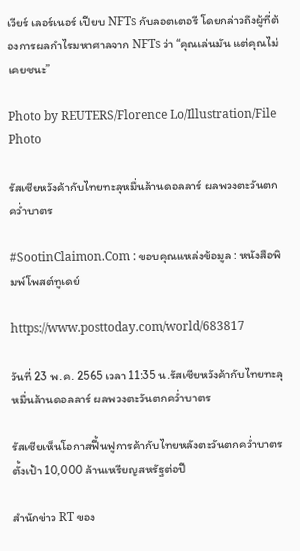เวียร์ เลอร์เนอร์ เปียบ NFTs กับลอตเตอรี โดยกล่าวถึงผู้ที่ต้องการผลกำไรมหาศาลจาก NFTs ว่า “คุณเล่นมัน แต่คุณไม่เคยชนะ”

Photo by REUTERS/Florence Lo/Illustration/File Photo

รัสเซียหวังค้ากับไทยทะลุหมื่นล้านดอลลาร์ ผลพวงตะวันตกคว่ำบาตร

#SootinClaimon.Com : ขอบคุณแหล่งข้อมูล : หนังสือพิมพ์โพสต์ทูเดย์

https://www.posttoday.com/world/683817

วันที่ 23 พ.ค. 2565 เวลา 11:35 น.รัสเซียหวังค้ากับไทยทะลุหมื่นล้านดอลลาร์ ผลพวงตะวันตกคว่ำบาตร

รัสเซียเห็นโอกาสฟื้นฟูการค้ากับไทยหลังตะวันตกคว่ำบาตร ตั้งเป้า 10,000 ล้านเหรียญสหรัฐต่อปี

สำนักข่าว RT ของ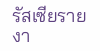รัสเซียรายงา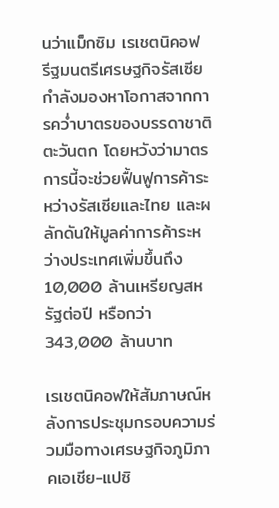นว่าแม็กซิม เรเชตนิคอฟ รีฐมนตรีเศรษฐกิจรัสเซียกำลังมองหาโอกาสจากการคว่ำบาตรของบรรดาชาติตะวันตก โดยหวังว่ามาตรการนี้จะช่วยฟื้นฟูการค้าระหว่างรัสเซียและไทย และผลักดันให้มูลค่าการค้าระหว่างประเทศเพิ่มขึ้นถึง 10,000 ล้านเหรียญสหรัฐต่อปี หรือกว่า 343,000 ล้านบาท

เรเชตนิคอฟให้สัมภาษณ์หลังการประชุมกรอบความร่วมมือทางเศรษฐกิจภูมิภาคเอเชีย-แปซิ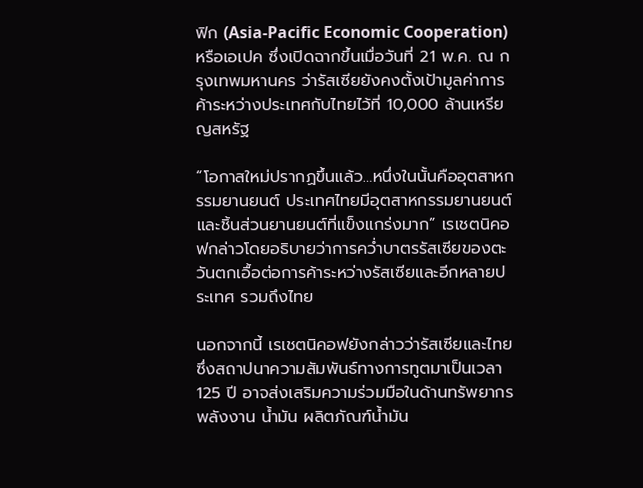ฟิก (Asia-Pacific Economic Cooperation) หรือเอเปค ซึ่งเปิดฉากขึ้นเมื่อวันที่ 21 พ.ค. ณ กรุงเทพมหานคร ว่ารัสเซียยังคงตั้งเป้ามูลค่าการค้าระหว่างประเทศกับไทยไว้ที่ 10,000 ล้านเหรียญสหรัฐ

“โอกาสใหม่ปรากฏขึ้นแล้ว…หนึ่งในนั้นคืออุตสาหกรรมยานยนต์ ประเทศไทยมีอุตสาหกรรมยานยนต์และชิ้นส่วนยานยนต์ที่แข็งแกร่งมาก” เรเชตนิคอฟกล่าวโดยอธิบายว่าการคว่ำบาตรรัสเซียของตะวันตกเอื้อต่อการค้าระหว่างรัสเซียและอีกหลายประเทศ รวมถึงไทย

นอกจากนี้ เรเชตนิคอฟยังกล่าวว่ารัสเซียและไทย ซึ่งสถาปนาความสัมพันธ์ทางการทูตมาเป็นเวลา 125 ปี อาจส่งเสริมความร่วมมือในด้านทรัพยากรพลังงาน น้ำมัน ผลิตภัณฑ์น้ำมัน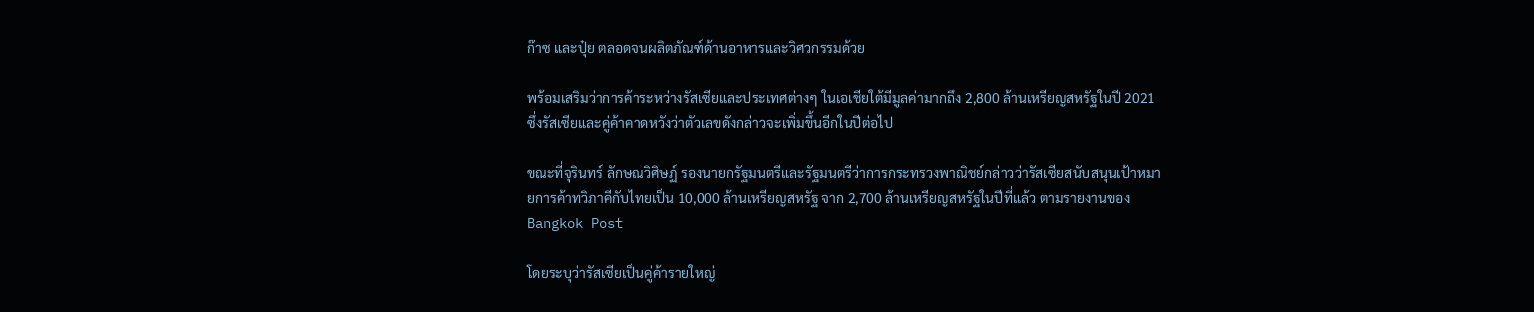ก๊าซ และปุ๋ย ตลอดจนผลิตภัณฑ์ด้านอาหารและวิศวกรรมด้วย

พร้อมเสริมว่าการค้าระหว่างรัสเซียและประเทศต่างๆ ในเอเชียใต้มีมูลค่ามากถึง 2,800 ล้านเหรียญสหรัฐในปี 2021 ซึ่งรัสเซียและคู่ค้าคาดหวังว่าตัวเลขดังกล่าวจะเพิ่มขึ้นอีกในปีต่อไป

ขณะที่จุรินทร์ ลักษณวิศิษฏ์ รองนายกรัฐมนตรีและรัฐมนตรีว่าการกระทรวงพาณิชย์กล่าวว่ารัสเซียสนับสนุนเป้าหมายการค้าทวิภาคีกับไทยเป็น 10,000 ล้านเหรียญสหรัฐ จาก 2,700 ล้านเหรียญสหรัฐในปีที่แล้ว ตามรายงานของ Bangkok Post

โดยระบุว่ารัสเซียเป็นคู่ค้ารายใหญ่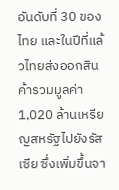อันดับที่ 30 ของไทย และในปีที่แล้วไทยส่งออกสินค้ารวมมูลค่า 1,020 ล้านเหรียญสหรัฐไปยังรัสเซีย ซึ่งเพิ่มขึ้นจา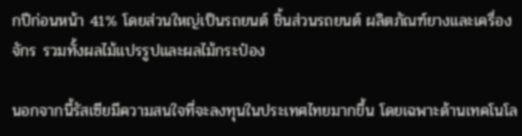กปีก่อนหน้า 41% โดยส่วนใหญ่เป็นรถยนต์ ชิ้นส่วนรถยนต์ ผลิตภัณฑ์ยางและเครื่องจักร รวมทั้งผลไม้แปรรูปและผลไม้กระป๋อง

นอกจากนี้รัสเซียมีความสนใจที่จะลงทุนในประเทศไทยมากขึ้น โดยเฉพาะด้านเทคโนโล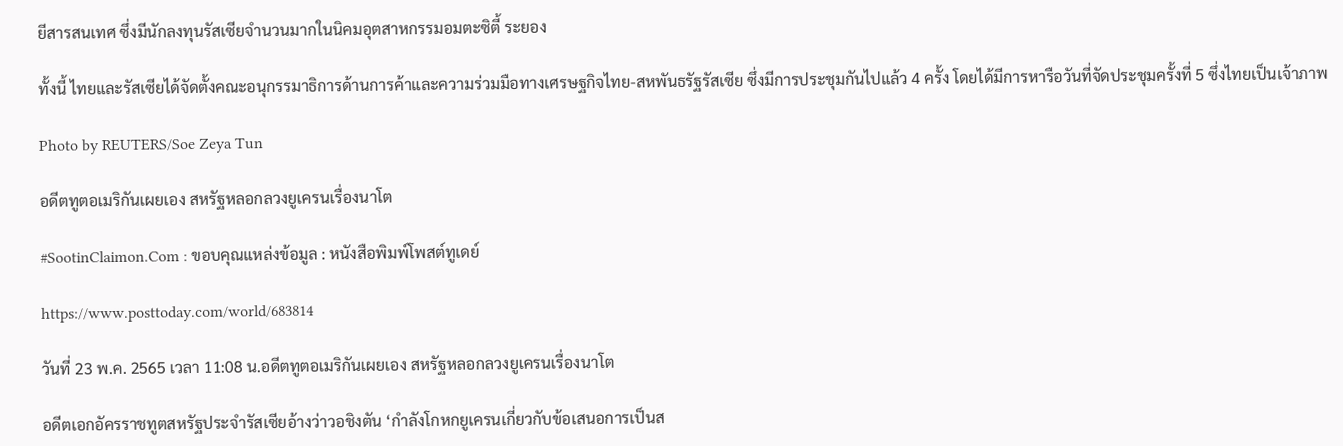ยีสารสนเทศ ซึ่งมีนักลงทุนรัสเซียจำนวนมากในนิคมอุตสาหกรรมอมตะซิตี้ ระยอง

ทั้งนี้ ไทยและรัสเซียได้จัดตั้งคณะอนุกรรมาธิการด้านการค้าและความร่วมมือทางเศรษฐกิจไทย-สหพันธรัฐรัสเซีย ซึ่งมีการประชุมกันไปแล้ว 4 ครั้ง โดยได้มีการหารือวันที่จัดประชุมครั้งที่ 5 ซึ่งไทยเป็นเจ้าภาพ

Photo by REUTERS/Soe Zeya Tun

อดีตทูตอเมริกันเผยเอง สหรัฐหลอกลวงยูเครนเรื่องนาโต

#SootinClaimon.Com : ขอบคุณแหล่งข้อมูล : หนังสือพิมพ์โพสต์ทูเดย์

https://www.posttoday.com/world/683814

วันที่ 23 พ.ค. 2565 เวลา 11:08 น.อดีตทูตอเมริกันเผยเอง สหรัฐหลอกลวงยูเครนเรื่องนาโต

อดีตเอกอัครราชทูตสหรัฐประจำรัสเซียอ้างว่าวอชิงตัน ‘กำลังโกหกยูเครนเกี่ยวกับข้อเสนอการเป็นส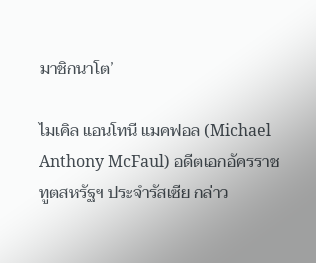มาชิกนาโต’

ไมเคิล แอนโทนี แมคฟอล (Michael Anthony McFaul) อดีตเอกอัครราชทูตสหรัฐฯ ประจำรัสเซีย กล่าว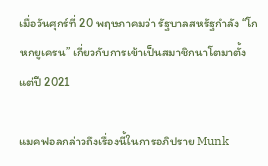เมื่อวันศุกร์ที่ 20 พฤษภาคมว่า รัฐบาลสหรัฐกำลัง “โกหกยูเครน” เกี่ยวกับการเข้าเป็นสมาชิกนาโตมาตั้งแต่ปี 2021

แมคฟอลกล่าวถึงเรื่องนี้ในการอภิปราย Munk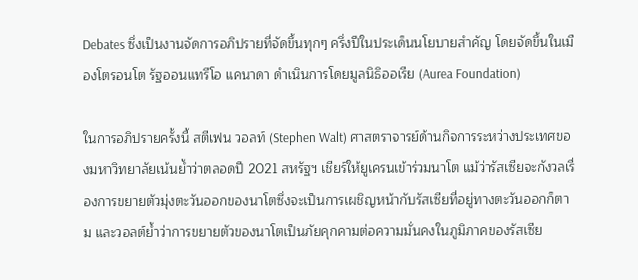Debates ซึ่งเป็นงานจัดการอภิปรายที่จัดขึ้นทุกๆ ครึ่งปีในประเด็นนโยบายสำคัญ โดยจัดขึ้นในเมืองโตรอนโต รัฐออนแทรีโอ แคนาดา ดำเนินการโดยมูลนิธิออเรีย (Aurea Foundation)

ในการอภิปรายครั้งนี้ สตีเฟน วอลท์ (Stephen Walt) ศาสตราจารย์ด้านกิจการระหว่างประเทศของมหาวิทยาลัยเน้นย้ำว่าตลอดปี 2021 สหรัฐฯ เชียร์ให้ยูเครนเข้าร่วมนาโต แม้ว่ารัสเซียจะกังวลเรื่องการขยายตัวมุ่งตะวันออกของนาโตซึ่งจะเป็นการเผชิญหน้ากับรัสเซียที่อยู่ทางตะวันออกก็ตาม และวอลต์ย้ำว่าการขยายตัวของนาโตเป็นภัยคุกคามต่อความมั่นคงในภูมิภาคของรัสเซีย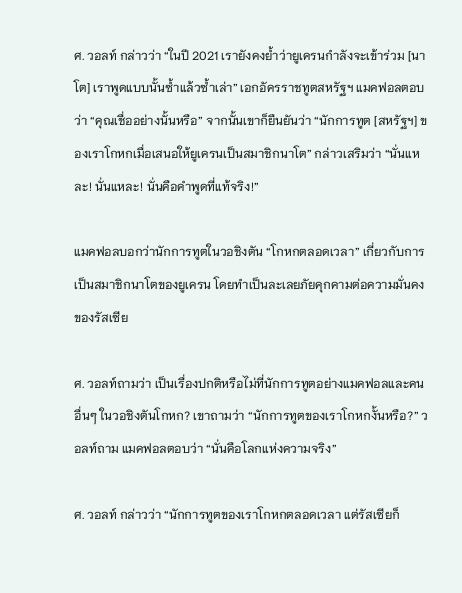ศ. วอลท์ กล่าวว่า “ในปี 2021 เรายังคงย้ำว่ายูเครนกำลังจะเข้าร่วม [นาโต] เราพูดแบบนั้นซ้ำแล้วซ้ำเล่า” เอกอัครราชทูตสหรัฐฯ แมคฟอลตอบว่า “คุณเชื่ออย่างนั้นหรือ” จากนั้นเขาก็ยืนยันว่า “นักการทูต [สหรัฐฯ] ของเราโกหกเมื่อเสนอให้ยูเครนเป็นสมาชิกนาโต” กล่าวเสริมว่า “นั่นแหละ! นั่นแหละ! นั่นคือคำพูดที่แท้จริง!”

แมคฟอลบอกว่านักการทูตในวอชิงตัน “โกหกตลอดเวลา” เกี่ยวกับการเป็นสมาชิกนาโตของยูเครน โดยทำเป็นละเลยภัยคุกคามต่อความมั่นคงของรัสเซีย

ศ. วอลท์ถามว่า เป็นเรื่องปกติหรือไม่ที่นักการทูตอย่างแมคฟอลและคนอื่นๆ ในวอชิงตันโกหก? เขาถามว่า “นักการทูตของเราโกหกงั้นหรือ?” วอลท์ถาม แมคฟอลตอบว่า “นั่นคือโลกแห่งความจริง”

ศ. วอลท์ กล่าวว่า “นักการทูตของเราโกหกตลอดเวลา แต่รัสเซียก็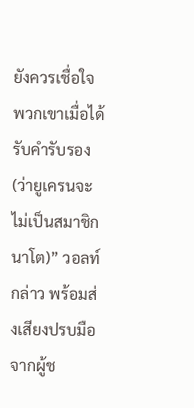ยังควรเชื่อใจพวกเขาเมื่อได้รับคำรับรอง (ว่ายูเครนจะไม่เป็นสมาชิกนาโต)” วอลท์กล่าว พร้อมส่งเสียงปรบมือจากผู้ช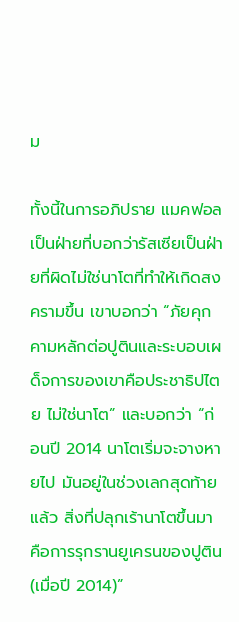ม

ทั้งนี้ในการอภิปราย แมคฟอลเป็นฝ่ายที่บอกว่ารัสเซียเป็นฝ่ายที่ผิดไม่ใช่นาโตที่ทำให้เกิดสงครามขึ้น เขาบอกว่า “ภัยคุกคามหลักต่อปูตินและระบอบเผด็จการของเขาคือประชาธิปไตย ไม่ใช่นาโต” และบอกว่า “ก่อนปี 2014 นาโตเริ่มจะจางหายไป มันอยู่ในช่วงเลกสุดท้ายแล้ว สิ่งที่ปลุกเร้านาโตขึ้นมา คือการรุกรานยูเครนของปูติน (เมื่อปี 2014)”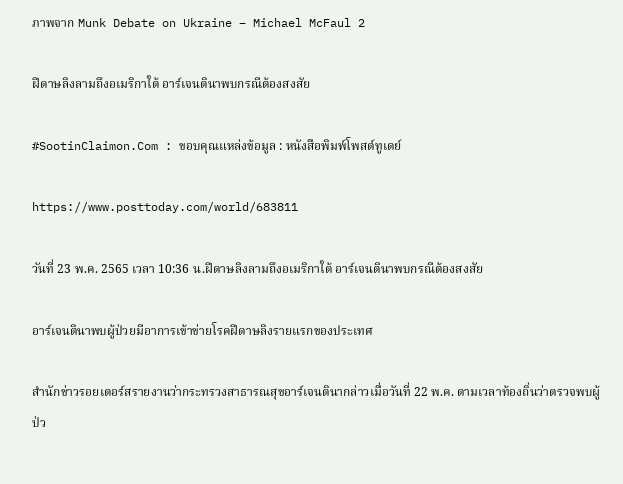ภาพจาก Munk Debate on Ukraine – Michael McFaul 2

ฝีดาษลิงลามถึงอเมริกาใต้ อาร์เจนตินาพบกรณีต้องสงสัย

#SootinClaimon.Com : ขอบคุณแหล่งข้อมูล : หนังสือพิมพ์โพสต์ทูเดย์

https://www.posttoday.com/world/683811

วันที่ 23 พ.ค. 2565 เวลา 10:36 น.ฝีดาษลิงลามถึงอเมริกาใต้ อาร์เจนตินาพบกรณีต้องสงสัย

อาร์เจนตินาพบผู้ป่วยมีอาการเข้าข่ายโรคฝีดาษลิงรายแรกของประเทศ

สำนักข่าวรอยเตอร์สรายงานว่ากระทรวงสาธารณสุขอาร์เจนตินากล่าวเมื่อวันที่ 22 พ.ค. ตามเวลาท้องถิ่นว่าตรวจพบผู้ป่ว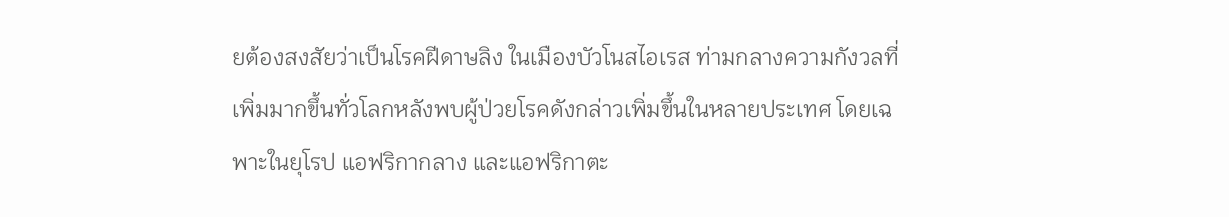ยต้องสงสัยว่าเป็นโรคฝีดาษลิง ในเมืองบัวโนสไอเรส ท่ามกลางความกังวลที่เพิ่มมากขึ้นทั่วโลกหลังพบผู้ป่วยโรคดังกล่าวเพิ่มขึ้นในหลายประเทศ โดยเฉพาะในยุโรป แอฟริกากลาง และแอฟริกาตะ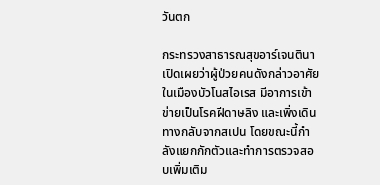วันตก

กระทรวงสาธารณสุขอาร์เจนตินาเปิดเผยว่าผู้ป่วยคนดังกล่าวอาศัยในเมืองบัวโนสไอเรส มีอาการเข้าข่ายเป็นโรคฝีดาษลิง และเพิ่งเดินทางกลับจากสเปน โดยขณะนี้กำลังแยกกักตัวและทำการตรวจสอบเพิ่มเติม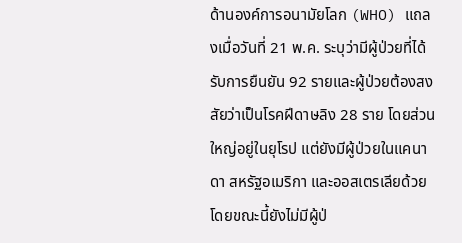ด้านองค์การอนามัยโลก (WHO) แถลงเมื่อวันที่ 21 พ.ค. ระบุว่ามีผู้ป่วยที่ได้รับการยืนยัน 92 รายและผู้ป่วยต้องสงสัยว่าเป็นโรคฝีดาษลิง 28 ราย โดยส่วนใหญ่อยู่ในยุโรป แต่ยังมีผู้ป่วยในแคนาดา สหรัฐอเมริกา และออสเตรเลียด้วย โดยขณะนี้ยังไม่มีผู้ป่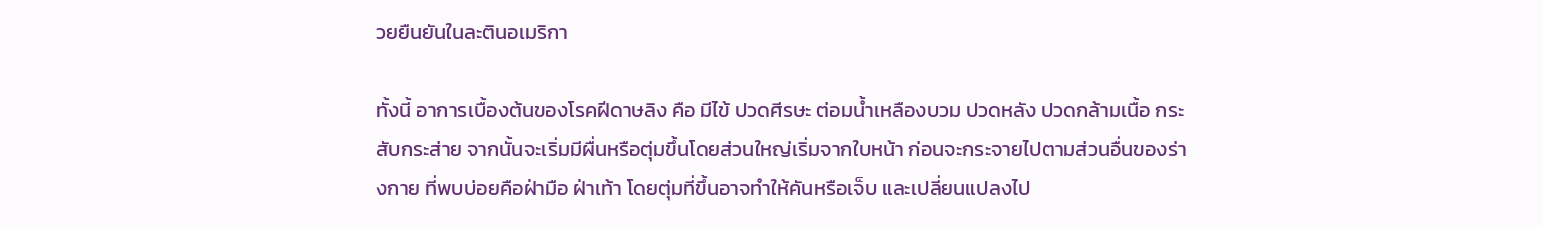วยยืนยันในละตินอเมริกา

ทั้งนี้ อาการเบื้องต้นของโรคฝีดาษลิง คือ มีไข้ ปวดศีรษะ ต่อมน้ำเหลืองบวม ปวดหลัง ปวดกล้ามเนื้อ กระสับกระส่าย จากนั้นจะเริ่มมีผื่นหรือตุ่มขึ้นโดยส่วนใหญ่เริ่มจากใบหน้า ก่อนจะกระจายไปตามส่วนอื่นของร่างกาย ที่พบบ่อยคือฝ่ามือ ฝ่าเท้า โดยตุ่มที่ขึ้นอาจทำให้คันหรือเจ็บ และเปลี่ยนแปลงไป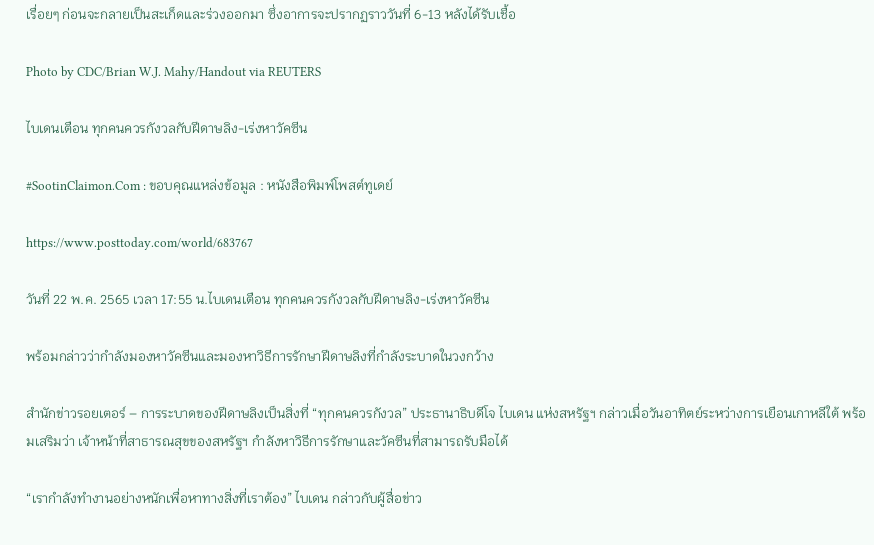เรื่อยๆ ก่อนจะกลายเป็นสะเก็ดและร่วงออกมา ซึ่งอาการจะปรากฏราววันที่ 6-13 หลังได้รับเชื้อ

Photo by CDC/Brian W.J. Mahy/Handout via REUTERS

ไบเดนเตือน ทุกคนควรกังวลกับฝีดาษลิง-เร่งหาวัคซีน

#SootinClaimon.Com : ขอบคุณแหล่งข้อมูล : หนังสือพิมพ์โพสต์ทูเดย์

https://www.posttoday.com/world/683767

วันที่ 22 พ.ค. 2565 เวลา 17:55 น.ไบเดนเตือน ทุกคนควรกังวลกับฝีดาษลิง-เร่งหาวัคซีน

พร้อมกล่าวว่ากำลังมองหาวัคซีนและมองหาวิธีการรักษาฝีดาษลิงที่กำลังระบาดในวงกว้าง

สำนักข่าวรอยเตอร์ – การระบาดของฝีดาษลิงเป็นสิ่งที่ “ทุกคนควรกังวล” ประธานาธิบดีโจ ไบเดน แห่งสหรัฐฯ กล่าวเมื่อวันอาทิตย์ระหว่างการเยือนเกาหลีใต้ พร้อมเสริมว่า เจ้าหน้าที่สาธารณสุขของสหรัฐฯ กำลังหาวิธีการรักษาและวัคซีนที่สามารถรับมือได้

“เรากำลังทำงานอย่างหนักเพื่อหาทางสิ่งที่เราต้อง” ไบเดน กล่าวกับผู้สื่อข่าว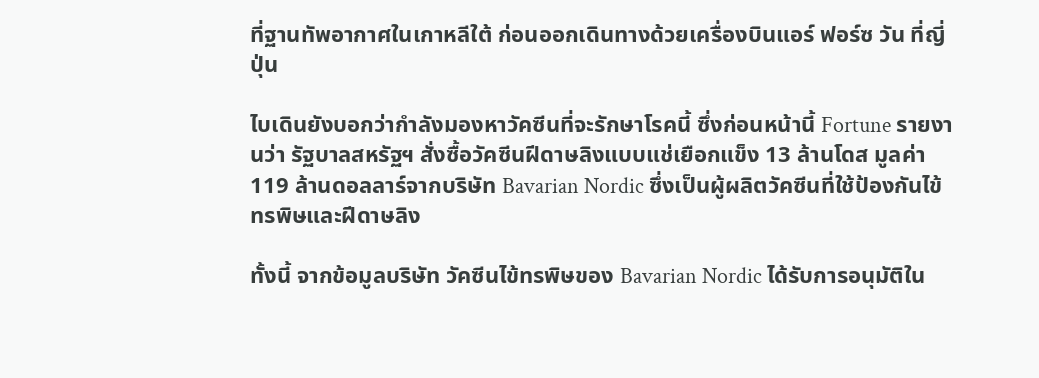ที่ฐานทัพอากาศในเกาหลีใต้ ก่อนออกเดินทางด้วยเครื่องบินแอร์ ฟอร์ซ วัน ที่ญี่ปุ่น

ไบเดินยังบอกว่ากำลังมองหาวัคซีนที่จะรักษาโรคนี้ ซึ่งก่อนหน้านี้ Fortune รายงานว่า รัฐบาลสหรัฐฯ สั่งซื้อวัคซีนฝีดาษลิงแบบแช่เยือกแข็ง 13 ล้านโดส มูลค่า 119 ล้านดอลลาร์จากบริษัท Bavarian Nordic ซึ่งเป็นผู้ผลิตวัคซีนที่ใช้ป้องกันไข้ทรพิษและฝีดาษลิง

ทั้งนี้ จากข้อมูลบริษัท วัคซีนไข้ทรพิษของ Bavarian Nordic ได้รับการอนุมัติใน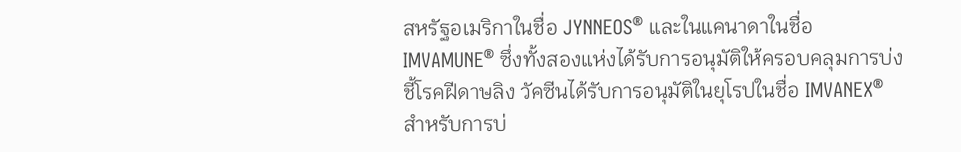สหรัฐอเมริกาในชื่อ JYNNEOS® และในแคนาดาในชื่อ IMVAMUNE® ซึ่งทั้งสองแห่งได้รับการอนุมัติให้ครอบคลุมการบ่งชี้โรคฝีดาษลิง วัคซีนได้รับการอนุมัติในยุโรปในชื่อ IMVANEX® สำหรับการบ่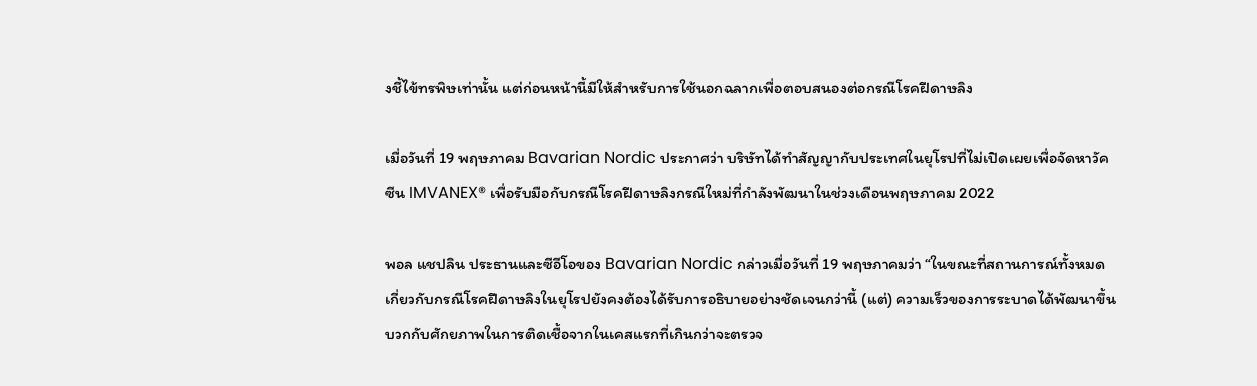งชี้ไข้ทรพิษเท่านั้น แต่ก่อนหน้านี้มีให้สำหรับการใช้นอกฉลากเพื่อตอบสนองต่อกรณีโรคฝีดาษลิง

เมื่อวันที่ 19 พฤษภาคม Bavarian Nordic ประกาศว่า บริษัทได้ทำสัญญากับประเทศในยุโรปที่ไม่เปิดเผยเพื่อจัดหาวัคซีน IMVANEX® เพื่อรับมือกับกรณีโรคฝีดาษลิงกรณีใหม่ที่กำลังพัฒนาในช่วงเดือนพฤษภาคม 2022

พอล แชปลิน ประธานและซีอีโอของ Bavarian Nordic กล่าวเมื่อวันที่ 19 พฤษภาคมว่า “ในขณะที่สถานการณ์ทั้งหมดเกี่ยวกับกรณีโรคฝีดาษลิงในยุโรปยังคงต้องได้รับการอธิบายอย่างชัดเจนกว่านี้ (แต่) ความเร็วของการระบาดได้พัฒนาขึ้น บวกกับศักยภาพในการติดเชื้อจากในเคสแรกที่เกินกว่าจะตรวจ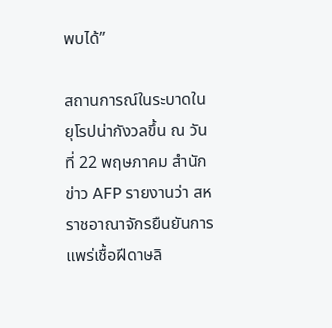พบได้”

สถานการณ์ในระบาดในยุโรปน่ากังวลขึ้น ณ วันที่ 22 พฤษภาคม สำนักข่าว AFP รายงานว่า สหราชอาณาจักรยืนยันการแพร่เชื้อฝีดาษลิ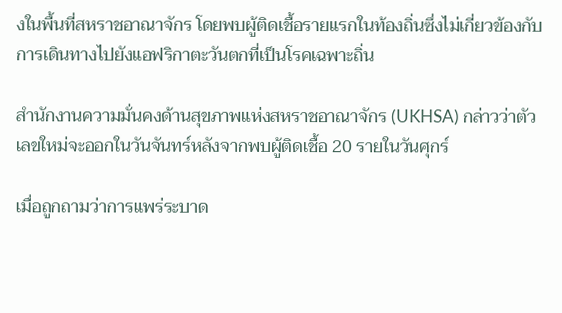งในพื้นที่สหราชอาณาจักร โดยพบผู้ติดเชื้อรายแรกในท้องถิ่นซึ่งไม่เกี่ยวข้องกับการเดินทางไปยังแอฟริกาตะวันตกที่เป็นโรคเฉพาะถิ่น

สำนักงานความมั่นคงด้านสุขภาพแห่งสหราชอาณาจักร (UKHSA) กล่าวว่าตัวเลขใหม่จะออกในวันจันทร์หลังจากพบผู้ติดเชื้อ 20 รายในวันศุกร์

เมื่อถูกถามว่าการแพร่ระบาด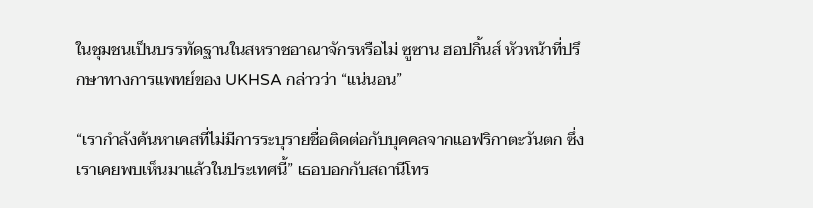ในชุมชนเป็นบรรทัดฐานในสหราชอาณาจักรหรือไม่ ซูซาน ฮอปกิ้นส์ หัวหน้าที่ปรึกษาทางการแพทย์ของ UKHSA กล่าวว่า “แน่นอน”

“เรากำลังค้นหาเคสที่ไม่มีการระบุรายชื่อติดต่อกับบุคคลจากแอฟริกาตะวันตก ซึ่งเราเคยพบเห็นมาแล้วในประเทศนี้” เธอบอกกับสถานีโทร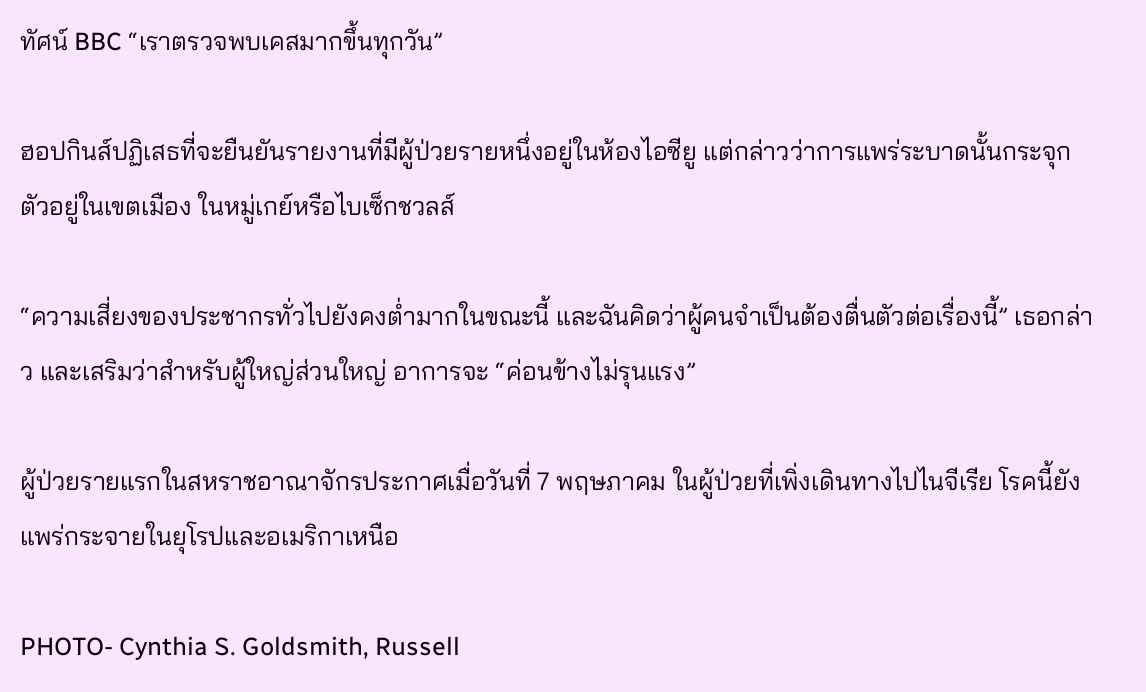ทัศน์ BBC “เราตรวจพบเคสมากขึ้นทุกวัน”

ฮอปกินส์ปฏิเสธที่จะยืนยันรายงานที่มีผู้ป่วยรายหนึ่งอยู่ในห้องไอซียู แต่กล่าวว่าการแพร่ระบาดนั้นกระจุกตัวอยู่ในเขตเมือง ในหมู่เกย์หรือไบเซ็กชวลส์

“ความเสี่ยงของประชากรทั่วไปยังคงต่ำมากในขณะนี้ และฉันคิดว่าผู้คนจำเป็นต้องตื่นตัวต่อเรื่องนี้” เธอกล่าว และเสริมว่าสำหรับผู้ใหญ่ส่วนใหญ่ อาการจะ “ค่อนข้างไม่รุนแรง”

ผู้ป่วยรายแรกในสหราชอาณาจักรประกาศเมื่อวันที่ 7 พฤษภาคม ในผู้ป่วยที่เพิ่งเดินทางไปไนจีเรีย โรคนี้ยังแพร่กระจายในยุโรปและอเมริกาเหนือ

PHOTO- Cynthia S. Goldsmith, Russell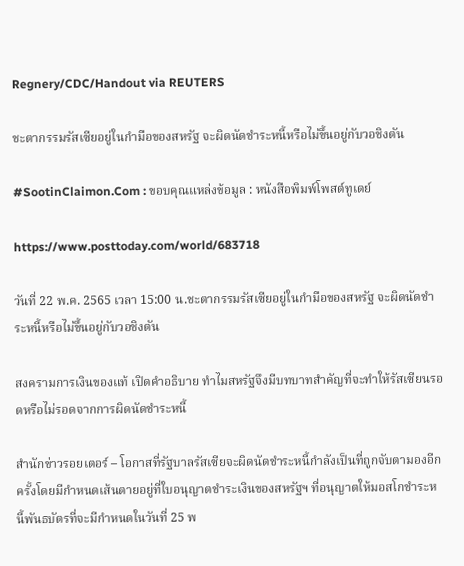Regnery/CDC/Handout via REUTERS

ชะตากรรมรัสเซียอยู่ในกำมือของสหรัฐ จะผิดนัดชำระหนี้หรือไม่ขึ้นอยู่กับวอชิงตัน

#SootinClaimon.Com : ขอบคุณแหล่งข้อมูล : หนังสือพิมพ์โพสต์ทูเดย์

https://www.posttoday.com/world/683718

วันที่ 22 พ.ค. 2565 เวลา 15:00 น.ชะตากรรมรัสเซียอยู่ในกำมือของสหรัฐ จะผิดนัดชำระหนี้หรือไม่ขึ้นอยู่กับวอชิงตัน

สงครามการเงินของแท้ เปิดคำอธิบาย ทำไมสหรัฐจึงมีบทบาทสำคัญที่จะทำให้รัสเซียนรอดหรือไม่รอดจากการผิดนัดชำระหนี้

สำนักข่าวรอยเตอร์ – โอกาสที่รัฐบาลรัสเซียจะผิดนัดชำระหนี้กำลังเป็นที่ถูกจับตามองอีกครั้งโดยมีกำหนดเส้นตายอยู่ที่ใบอนุญาตชำระเงินของสหรัฐฯ ที่อนุญาตให้มอสโกชำระหนี้พันธบัตรที่จะมีกำหนดในวันที่ 25 พ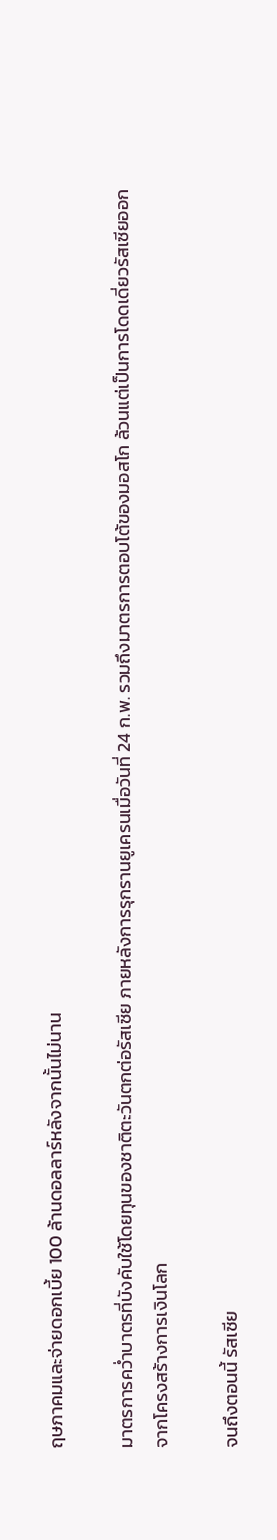ฤษภาคมและจ่ายดอกเบี้ย 100 ล้านดอลลาร์หลังจากนั้นไม่นาน

มาตรการคว่ำบาตรที่บังคับใช้โดยทุนของชาติตะวันตกต่อรัสเซีย ภายหลังการรุกรานยูเครนเมื่อวันที่ 24 ก.พ. รวมถึงมาตรการตอบโต้ของมอสโก ล้วนแต่เป็นการโดดเดี่ยวรัสเซียออกจากโครงสร้างการเงินโลก

จนถึงตอนนี้ รัสเซีย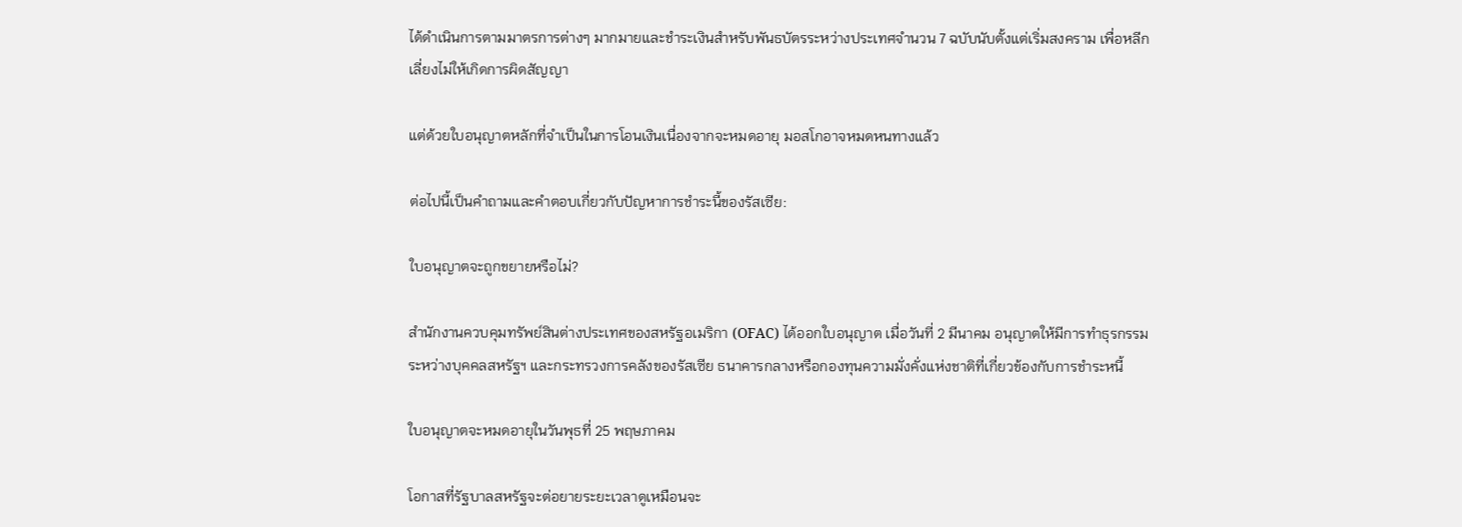ได้ดำเนินการตามมาตรการต่างๆ มากมายและชำระเงินสำหรับพันธบัตรระหว่างประเทศจำนวน 7 ฉบับนับตั้งแต่เริ่มสงคราม เพื่อหลีกเลี่ยงไม่ให้เกิดการผิดสัญญา

แต่ด้วยใบอนุญาตหลักที่จำเป็นในการโอนเงินเนื่องจากจะหมดอายุ มอสโกอาจหมดหนทางแล้ว

ต่อไปนี้เป็นคำถามและคำตอบเกี่ยวกับปัญหาการชำระนี้ของรัสเซีย:

ใบอนุญาตจะถูกขยายหรือไม่?

สำนักงานควบคุมทรัพย์สินต่างประเทศของสหรัฐอเมริกา (OFAC) ได้ออกใบอนุญาต เมื่อวันที่ 2 มีนาคม อนุญาตให้มีการทำธุรกรรมระหว่างบุคคลสหรัฐฯ และกระทรวงการคลังของรัสเซีย ธนาคารกลางหรือกองทุนความมั่งคั่งแห่งชาติที่เกี่ยวข้องกับการชำระหนี้

ใบอนุญาตจะหมดอายุในวันพุธที่ 25 พฤษภาคม

โอกาสที่รัฐบาลสหรัฐจะต่อยายระยะเวลาดูเหมือนจะ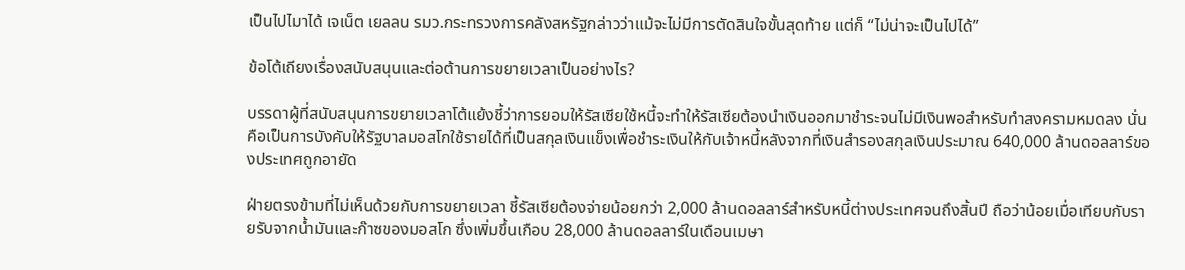เป็นไปไมาได้ เจเน็ต เยลลน รมว.กระทรวงการคลังสหรัฐกล่าวว่าแม้จะไม่มีการตัดสินใจขั้นสุดท้าย แต่ก็ “ไม่น่าจะเป็นไปได้”

ข้อโต้เถียงเรื่องสนับสนุนและต่อต้านการขยายเวลาเป็นอย่างไร?

บรรดาผู้ที่สนับสนุนการขยายเวลาโต้แย้งชี้ว่าการยอมให้รัสเซียใช้หนี้จะทำให้รัสเซียต้องนำเงินออกมาชำระจนไม่มีเงินพอสำหรับทำสงครามหมดลง นั่นคือเป็นการบังคับให้รัฐบาลมอสโกใช้รายได้ที่เป็นสกุลเงินแข็งเพื่อชำระเงินให้กับเจ้าหนี้หลังจากที่เงินสำรองสกุลเงินประมาณ 640,000 ล้านดอลลาร์ของประเทศถูกอายัด

ฝ่ายตรงข้ามที่ไม่เห็นด้วยกับการขยายเวลา ชี้รัสเซียต้องจ่ายน้อยกว่า 2,000 ล้านดอลลาร์สำหรับหนี้ต่างประเทศจนถึงสิ้นปี ถือว่าน้อยเมื่อเทียบกับรายรับจากน้ำมันและก๊าซของมอสโก ซึ่งเพิ่มขึ้นเกือบ 28,000 ล้านดอลลาร์ในเดือนเมษา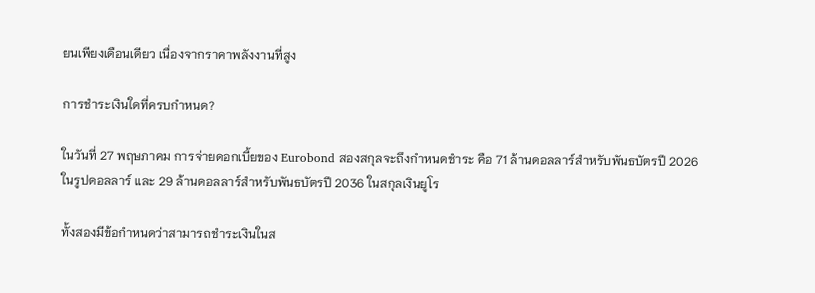ยนเพียงเดือนเดียว เนื่องจากราคาพลังงานที่สูง

การชำระเงินใดที่ครบกำหนด?

ในวันที่ 27 พฤษภาคม การจ่ายดอกเบี้ยของ Eurobond สองสกุลจะถึงกำหนดชำระ คือ 71 ล้านดอลลาร์สำหรับพันธบัตรปี 2026 ในรูปดอลลาร์ และ 29 ล้านดอลลาร์สำหรับพันธบัตรปี 2036 ในสกุลเงินยูโร

ทั้งสองมีข้อกำหนดว่าสามารถชำระเงินในส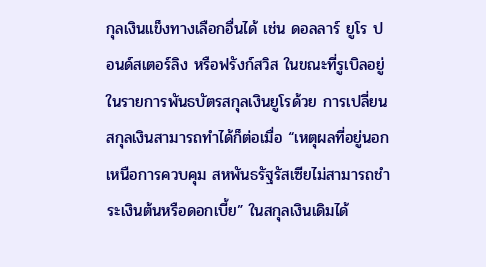กุลเงินแข็งทางเลือกอื่นได้ เช่น ดอลลาร์ ยูโร ปอนด์สเตอร์ลิง หรือฟรังก์สวิส ในขณะที่รูเบิลอยู่ในรายการพันธบัตรสกุลเงินยูโรด้วย การเปลี่ยนสกุลเงินสามารถทำได้ก็ต่อเมื่อ “เหตุผลที่อยู่นอกเหนือการควบคุม สหพันธรัฐรัสเซียไม่สามารถชำระเงินต้นหรือดอกเบี้ย” ในสกุลเงินเดิมได้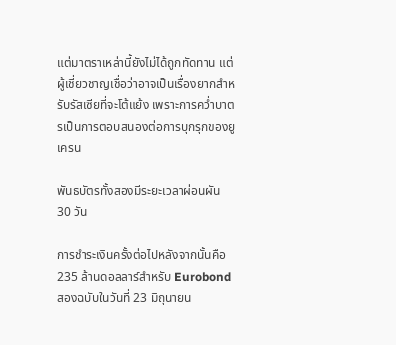แต่มาตราเหล่านี้ยังไม่ได้ถูกทัดทาน แต่ผู้เชี่ยวชาญเชื่อว่าอาจเป็นเรื่องยากสำหรับรัสเซียที่จะโต้แย้ง เพราะการคว่ำบาตรเป็นการตอบสนองต่อการบุกรุกของยูเครน

พันธบัตรทั้งสองมีระยะเวลาผ่อนผัน 30 วัน

การชำระเงินครั้งต่อไปหลังจากนั้นคือ 235 ล้านดอลลาร์สำหรับ Eurobond สองฉบับในวันที่ 23 มิถุนายน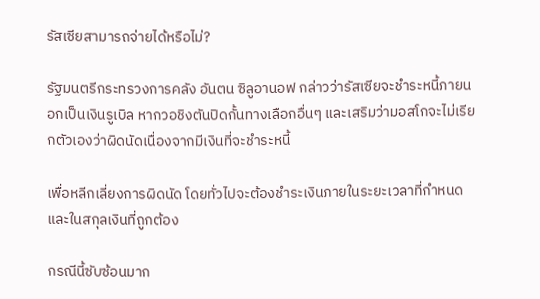รัสเซียสามารถจ่ายได้หรือไม่?

รัฐมนตรีกระทรวงการคลัง อันตน ซิลูอานอฟ กล่าวว่ารัสเซียจะชำระหนี้ภายนอกเป็นเงินรูเบิล หากวอชิงตันปิดกั้นทางเลือกอื่นๆ และเสริมว่ามอสโกจะไม่เรียกตัวเองว่าผิดนัดเนื่องจากมีเงินที่จะชำระหนี้

เพื่อหลีกเลี่ยงการผิดนัด โดยทั่วไปจะต้องชำระเงินภายในระยะเวลาที่กำหนดและในสกุลเงินที่ถูกต้อง

กรณีนี้ซับซ้อนมาก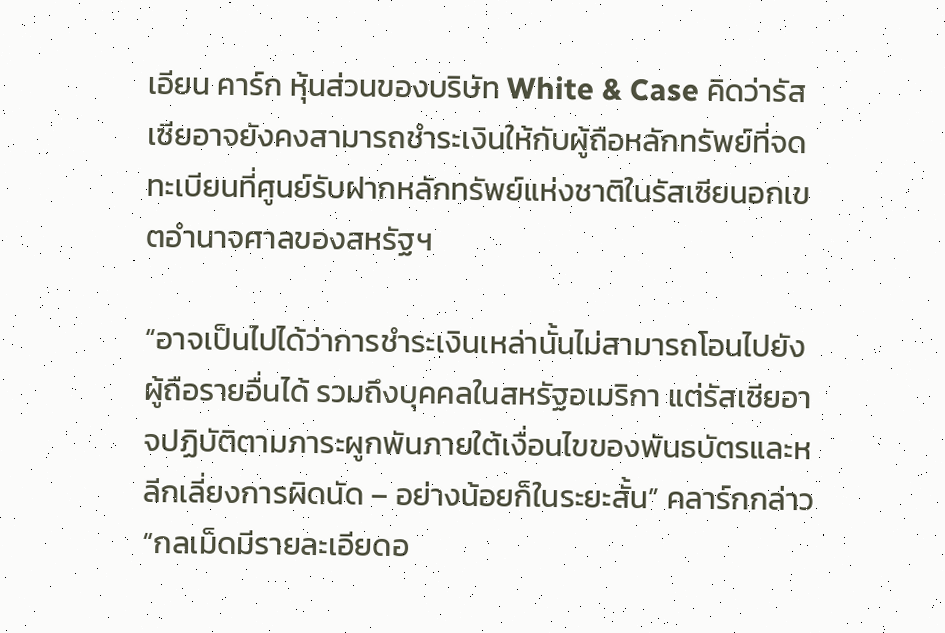เอียน คาร์ก หุ้นส่วนของบริษัท White & Case คิดว่ารัสเซียอาจยังคงสามารถชำระเงินให้กับผู้ถือหลักทรัพย์ที่จดทะเบียนที่ศูนย์รับฝากหลักทรัพย์แห่งชาติในรัสเซียนอกเขตอำนาจศาลของสหรัฐฯ

“อาจเป็นไปได้ว่าการชำระเงินเหล่านั้นไม่สามารถโอนไปยังผู้ถือรายอื่นได้ รวมถึงบุคคลในสหรัฐอเมริกา แต่รัสเซียอาจปฏิบัติตามภาระผูกพันภายใต้เงื่อนไขของพันธบัตรและหลีกเลี่ยงการผิดนัด – อย่างน้อยก็ในระยะสั้น” คลาร์กกล่าว “กลเม็ดมีรายละเอียดอ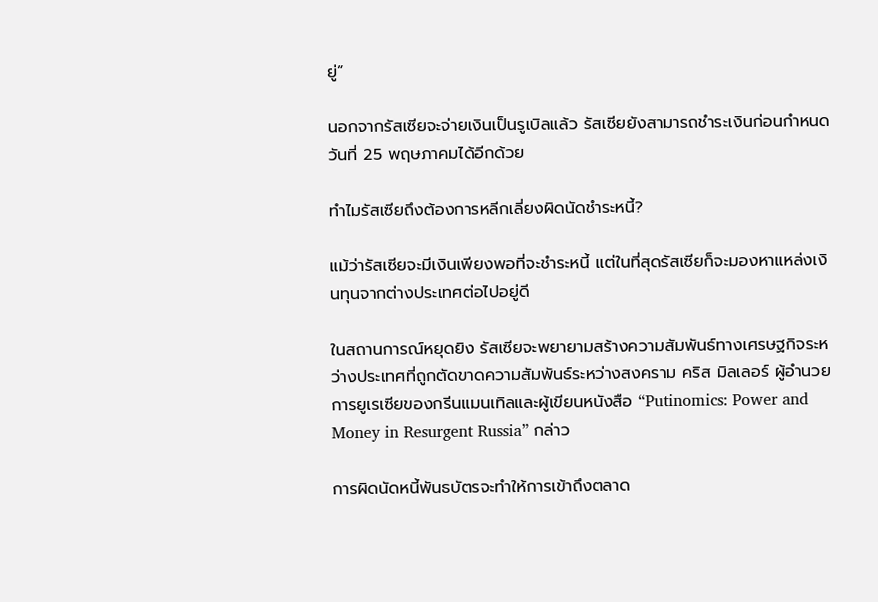ยู่”

นอกจากรัสเซียจะจ่ายเงินเป็นรูเบิลแล้ว รัสเซียยังสามารถชำระเงินก่อนกำหนดวันที่ 25 พฤษภาคมได้อีกด้วย

ทำไมรัสเซียถึงต้องการหลีกเลี่ยงผิดนัดชำระหนี้?

แม้ว่ารัสเซียจะมีเงินเพียงพอที่จะชำระหนี้ แต่ในที่สุดรัสเซียก็จะมองหาแหล่งเงินทุนจากต่างประเทศต่อไปอยู่ดี

ในสถานการณ์หยุดยิง รัสเซียจะพยายามสร้างความสัมพันธ์ทางเศรษฐกิจระหว่างประเทศที่ถูกตัดขาดความสัมพันธ์ระหว่างสงคราม คริส มิลเลอร์ ผู้อำนวยการยูเรเซียของกรีนแมนเทิลและผู้เขียนหนังสือ “Putinomics: Power and Money in Resurgent Russia” กล่าว

การผิดนัดหนี้พันธบัตรจะทำให้การเข้าถึงตลาด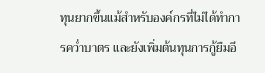ทุนยากขึ้นแม้สำหรับองค์กรที่ไม่ได้ทำการคว่ำบาตร และยังเพิ่มต้นทุนการกู้ยืมอี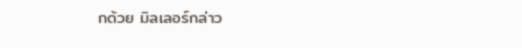กด้วย มิลเลอร์กล่าว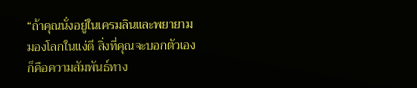“ถ้าคุณนั่งอยู่ในเครมลินและพยายามมองโลกในแง่ดี สิ่งที่คุณจะบอกตัวเองก็คือความสัมพันธ์ทาง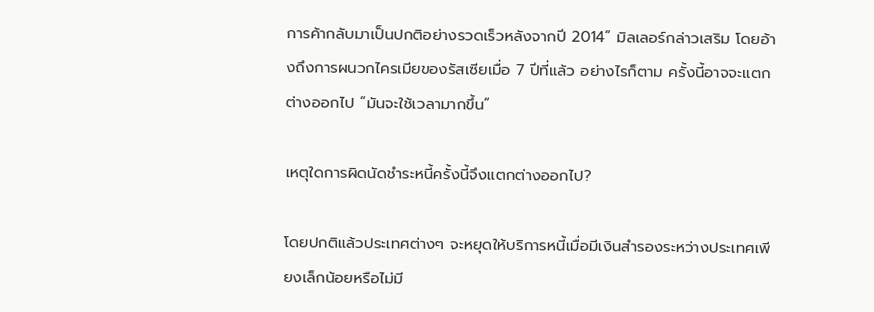การค้ากลับมาเป็นปกติอย่างรวดเร็วหลังจากปี 2014” มิลเลอร์กล่าวเสริม โดยอ้างถึงการผนวกไครเมียของรัสเซียเมื่อ 7 ปีที่แล้ว อย่างไรก็ตาม ครั้งนี้อาจจะแตกต่างออกไป “มันจะใช้เวลามากขึ้น”

เหตุใดการผิดนัดชำระหนี้ครั้งนี้จึงแตกต่างออกไป?

โดยปกติแล้วประเทศต่างๆ จะหยุดให้บริการหนี้เมื่อมีเงินสำรองระหว่างประเทศเพียงเล็กน้อยหรือไม่มี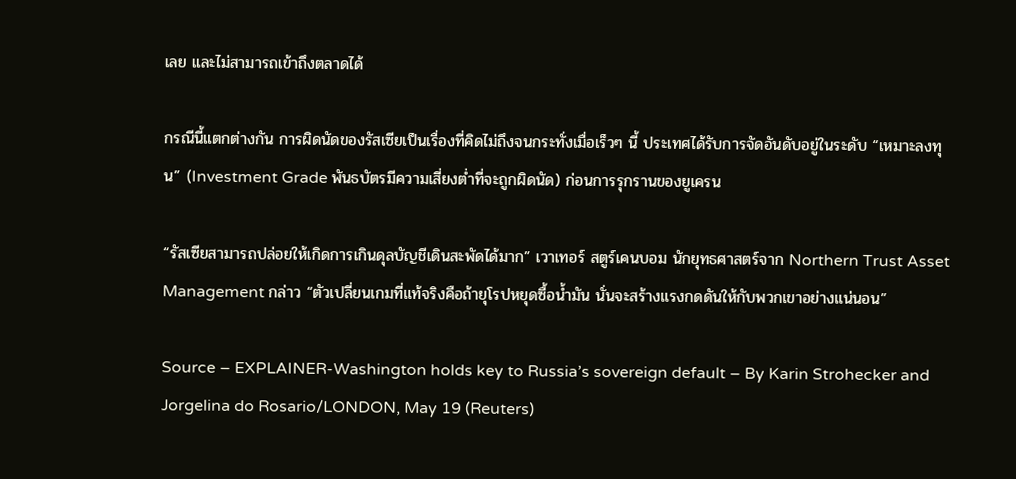เลย และไม่สามารถเข้าถึงตลาดได้

กรณีนี้แตกต่างกัน การผิดนัดของรัสเซียเป็นเรื่องที่คิดไม่ถึงจนกระทั่งเมื่อเร็วๆ นี้ ประเทศได้รับการจัดอันดับอยู่ในระดับ “เหมาะลงทุน” (Investment Grade พันธบัตรมีความเสี่ยงต่ำที่จะถูกผิดนัด) ก่อนการรุกรานของยูเครน

“รัสเซียสามารถปล่อยให้เกิดการเกินดุลบัญชีเดินสะพัดได้มาก” เวาเทอร์ สตูร์เคนบอม นักยุทธศาสตร์จาก Northern Trust Asset Management กล่าว “ตัวเปลี่ยนเกมที่แท้จริงคือถ้ายุโรปหยุดซื้อน้ำมัน นั่นจะสร้างแรงกดดันให้กับพวกเขาอย่างแน่นอน”

Source – EXPLAINER-Washington holds key to Russia’s sovereign default – By Karin Strohecker and Jorgelina do Rosario/LONDON, May 19 (Reuters)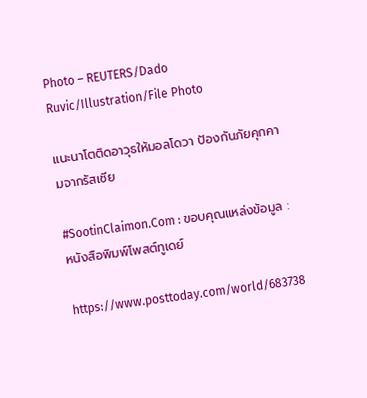Photo – REUTERS/Dado Ruvic/Illustration/File Photo

แนะนาโตติดอาวุธให้มอลโดวา ป้องกันภัยคุกคามจากรัสเซีย

#SootinClaimon.Com : ขอบคุณแหล่งข้อมูล : หนังสือพิมพ์โพสต์ทูเดย์

https://www.posttoday.com/world/683738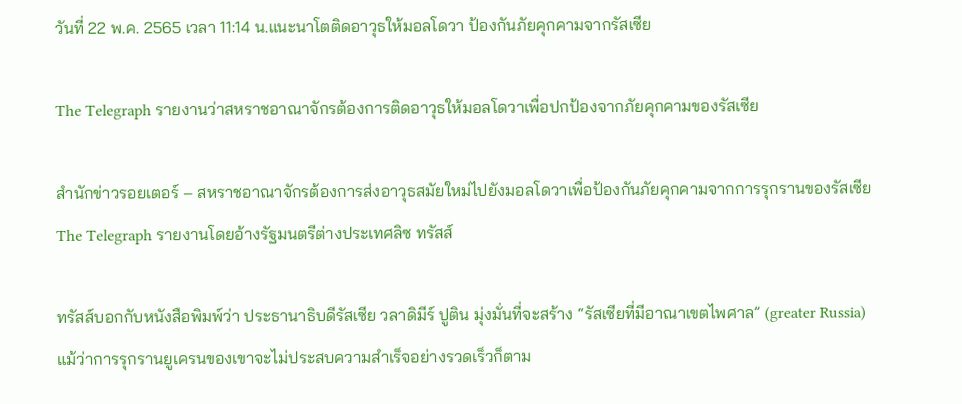วันที่ 22 พ.ค. 2565 เวลา 11:14 น.แนะนาโตติดอาวุธให้มอลโดวา ป้องกันภัยคุกคามจากรัสเซีย

The Telegraph รายงานว่าสหราชอาณาจักรต้องการติดอาวุธให้มอลโดวาเพื่อปกป้องจากภัยคุกคามของรัสเซีย

สำนักข่าวรอยเตอร์ – สหราชอาณาจักรต้องการส่งอาวุธสมัยใหม่ไปยังมอลโดวาเพื่อป้องกันภัยคุกคามจากการรุกรานของรัสเซีย The Telegraph รายงานโดยอ้างรัฐมนตรีต่างประเทศลิซ ทรัสส์

ทรัสส์บอกกับหนังสือพิมพ์ว่า ประธานาธิบดีรัสเซีย วลาดิมีร์ ปูติน มุ่งมั่นที่จะสร้าง “รัสเซียที่มีอาณาเขตไพศาล” (greater Russia) แม้ว่าการรุกรานยูเครนของเขาจะไม่ประสบความสำเร็จอย่างรวดเร็วก็ตาม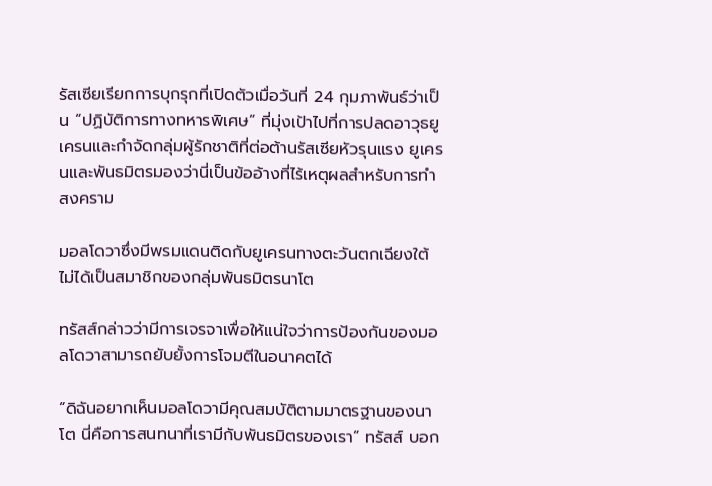รัสเซียเรียกการบุกรุกที่เปิดตัวเมื่อวันที่ 24 กุมภาพันธ์ว่าเป็น “ปฏิบัติการทางทหารพิเศษ” ที่มุ่งเป้าไปที่การปลดอาวุธยูเครนและกำจัดกลุ่มผู้รักชาติที่ต่อต้านรัสเซียหัวรุนแรง ยูเครนและพันธมิตรมองว่านี่เป็นข้ออ้างที่ไร้เหตุผลสำหรับการทำสงคราม

มอลโดวาซึ่งมีพรมแดนติดกับยูเครนทางตะวันตกเฉียงใต้ไม่ได้เป็นสมาชิกของกลุ่มพันธมิตรนาโต

ทรัสส์กล่าวว่ามีการเจรจาเพื่อให้แน่ใจว่าการป้องกันของมอลโดวาสามารถยับยั้งการโจมตีในอนาคตได้

“ดิฉันอยากเห็นมอลโดวามีคุณสมบัติตามมาตรฐานของนาโต นี่คือการสนทนาที่เรามีกับพันธมิตรของเรา” ทรัสส์ บอก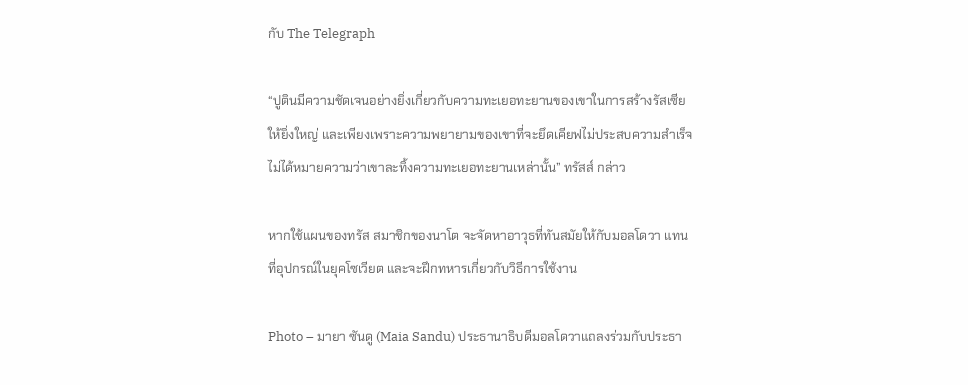กับ The Telegraph

“ปูตินมีความชัดเจนอย่างยิ่งเกี่ยวกับความทะเยอทะยานของเขาในการสร้างรัสเซียให้ยิ่งใหญ่ และเพียงเพราะความพยายามของเขาที่จะยึดเคียฟไม่ประสบความสำเร็จ ไม่ได้หมายความว่าเขาละทิ้งความทะเยอทะยานเหล่านั้น” ทรัสส์ กล่าว

หากใช้แผนของทรัส สมาชิกของนาโต จะจัดหาอาวุธที่ทันสมัยให้กับมอลโดวา แทนที่อุปกรณ์ในยุคโซเวียต และจะฝึกทหารเกี่ยวกับวิธีการใช้งาน

Photo – มายา ซันดู (Maia Sandu) ประธานาธิบดีมอลโดวาแถลงร่วมกับประธา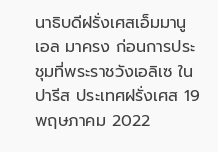นาธิบดีฝรั่งเศสเอ็มมานูเอล มาครง ก่อนการประชุมที่พระราชวังเอลิเซ ในปารีส ประเทศฝรั่งเศส 19 พฤษภาคม 2022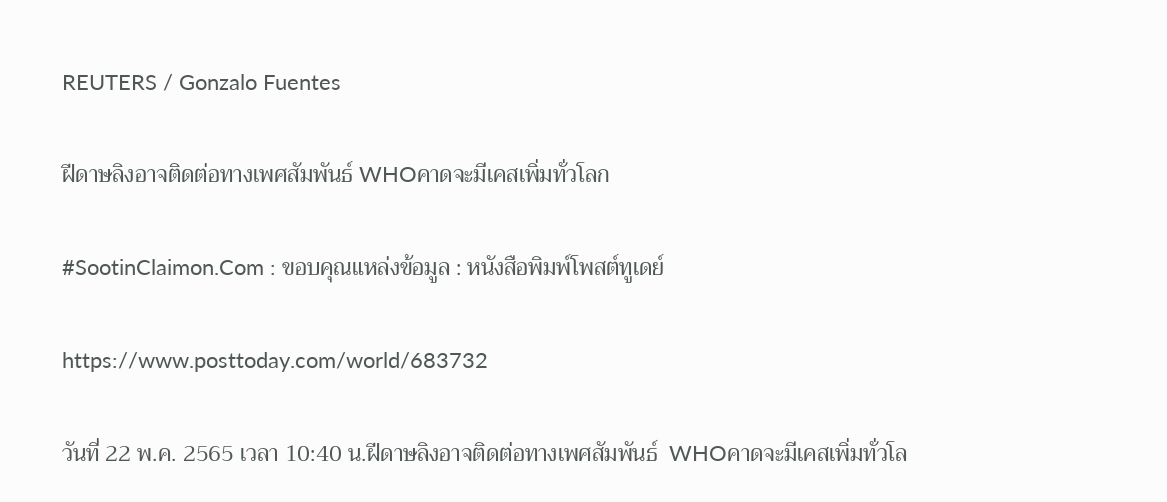REUTERS / Gonzalo Fuentes

ฝีดาษลิงอาจติดต่อทางเพศสัมพันธ์ WHOคาดจะมีเคสเพิ่มทั่วโลก

#SootinClaimon.Com : ขอบคุณแหล่งข้อมูล : หนังสือพิมพ์โพสต์ทูเดย์

https://www.posttoday.com/world/683732

วันที่ 22 พ.ค. 2565 เวลา 10:40 น.ฝีดาษลิงอาจติดต่อทางเพศสัมพันธ์  WHOคาดจะมีเคสเพิ่มทั่วโล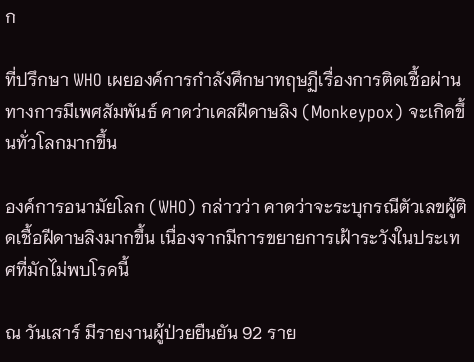ก

ที่ปรึกษา WHO เผยองค์การกำลังศึกษาทฤษฏีเรื่องการติดเชื้อผ่านทางการมีเพศสัมพันธ์ คาดว่าเคสฝีดาษลิง (Monkeypox) จะเกิดขึ้นทั่วโลกมากขึ้น

องค์การอนามัยโลก (WHO) กล่าวว่า คาดว่าจะระบุกรณีตัวเลขผู้ติดเชื้อฝีดาษลิงมากขึ้น เนื่องจากมีการขยายการเฝ้าระวังในประเทศที่มักไม่พบโรคนี้

ณ วันเสาร์ มีรายงานผู้ป่วยยืนยัน 92 ราย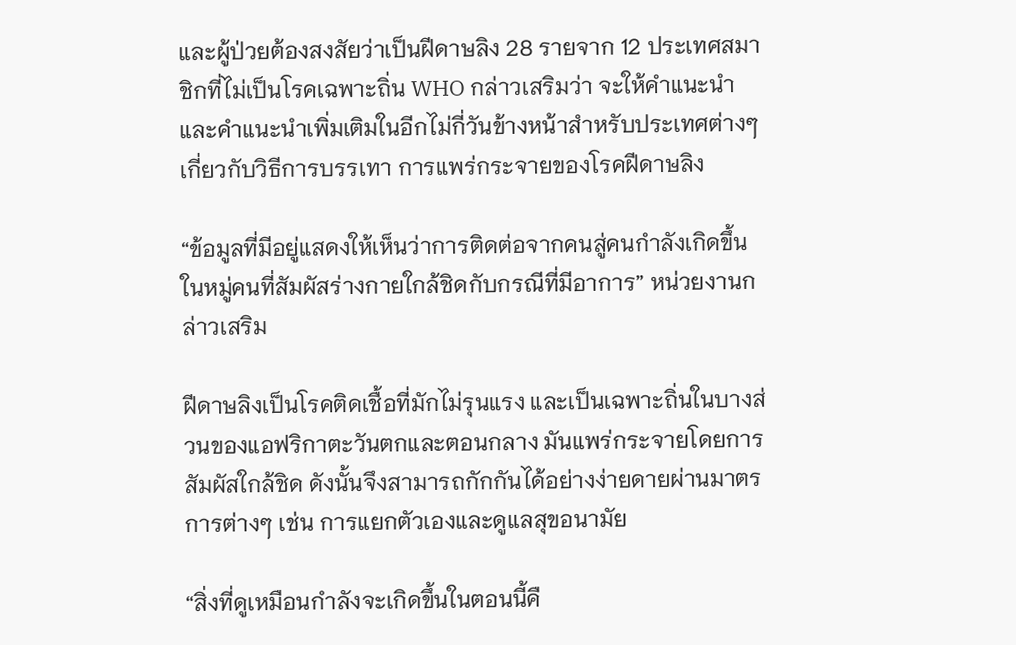และผู้ป่วยต้องสงสัยว่าเป็นฝีดาษลิง 28 รายจาก 12 ประเทศสมาชิกที่ไม่เป็นโรคเฉพาะถิ่น WHO กล่าวเสริมว่า จะให้คำแนะนำและคำแนะนำเพิ่มเติมในอีกไม่กี่วันข้างหน้าสำหรับประเทศต่างๆ เกี่ยวกับวิธีการบรรเทา การแพร่กระจายของโรคฝีดาษลิง

“ข้อมูลที่มีอยู่แสดงให้เห็นว่าการติดต่อจากคนสู่คนกำลังเกิดขึ้นในหมู่คนที่สัมผัสร่างกายใกล้ชิดกับกรณีที่มีอาการ” หน่วยงานกล่าวเสริม

ฝีดาษลิงเป็นโรคติดเชื้อที่มักไม่รุนแรง และเป็นเฉพาะถิ่นในบางส่วนของแอฟริกาตะวันตกและตอนกลาง มันแพร่กระจายโดยการสัมผัสใกล้ชิด ดังนั้นจึงสามารถกักกันได้อย่างง่ายดายผ่านมาตรการต่างๆ เช่น การแยกตัวเองและดูแลสุขอนามัย

“สิ่งที่ดูเหมือนกำลังจะเกิดขึ้นในตอนนี้คื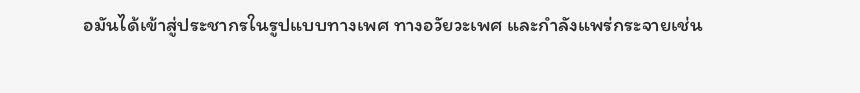อมันได้เข้าสู่ประชากรในรูปแบบทางเพศ ทางอวัยวะเพศ และกำลังแพร่กระจายเช่น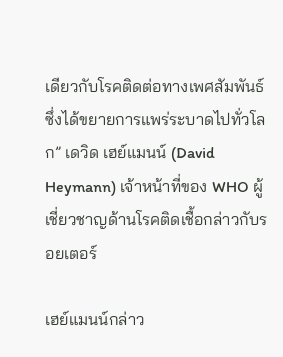เดียวกับโรคติดต่อทางเพศสัมพันธ์ ซึ่งได้ขยายการแพร่ระบาดไปทั่วโลก” เดวิด เฮย์แมนน์ (David Heymann) เจ้าหน้าที่ของ WHO ผู้เชี่ยวชาญด้านโรคติดเชื้อกล่าวกับรอยเตอร์

เฮย์แมนน์กล่าว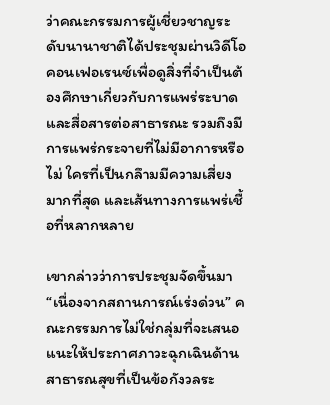ว่าคณะกรรมการผู้เชี่ยวชาญระดับนานาชาติได้ประชุมผ่านวิดีโอคอนเฟอเรนซ์เพื่อดูสิ่งที่จำเป็นต้องศึกษาเกี่ยวกับการแพร่ระบาดและสื่อสารต่อสาธารณะ รวมถึงมีการแพร่กระจายที่ไม่มีอาการหรือไม่ ใครที่เป็นกลึามมีความเสี่ยงมากที่สุด และเส้นทางการแพร่เชื้อที่หลากหลาย

เขากล่าวว่าการประชุมจัดขึ้นมา “เนื่องจากสถานการณ์เร่งด่วน” คณะกรรมการไม่ใช่กลุ่มที่จะเสนอแนะให้ประกาศภาวะฉุกเฉินด้านสาธารณสุขที่เป็นข้อกังวลระ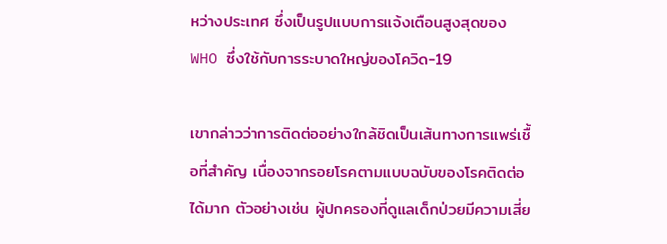หว่างประเทศ ซึ่งเป็นรูปแบบการแจ้งเตือนสูงสุดของ WHO ซึ่งใช้กับการระบาดใหญ่ของโควิด-19

เขากล่าวว่าการติดต่ออย่างใกล้ชิดเป็นเส้นทางการแพร่เชื้อที่สำคัญ เนื่องจากรอยโรคตามแบบฉบับของโรคติดต่อได้มาก ตัวอย่างเช่น ผู้ปกครองที่ดูแลเด็กป่วยมีความเสี่ย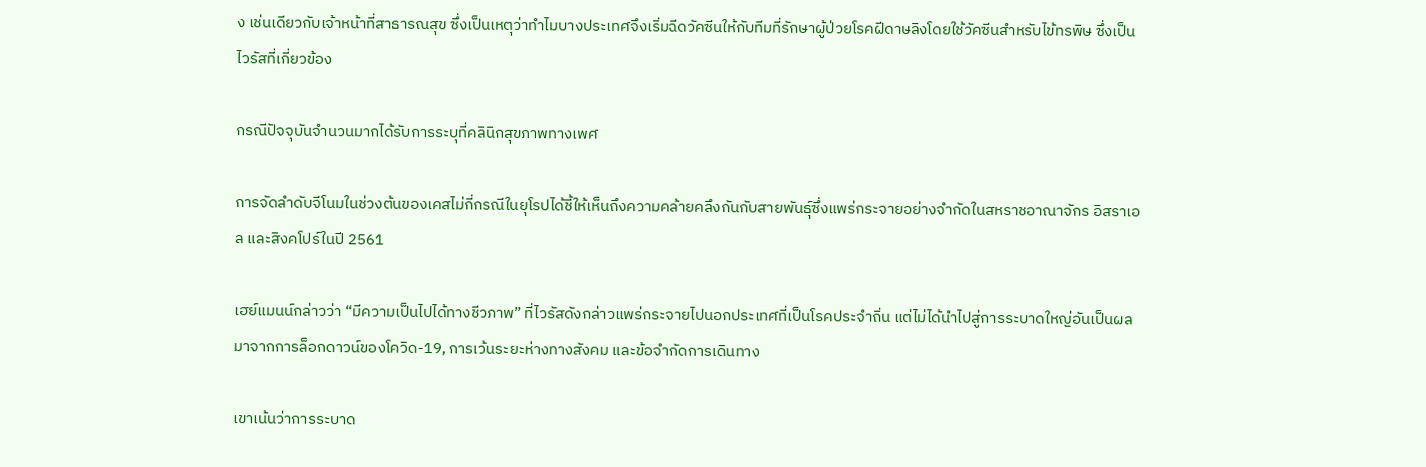ง เช่นเดียวกับเจ้าหน้าที่สาธารณสุข ซึ่งเป็นเหตุว่าทำไมบางประเทศจึงเริ่มฉีดวัคซีนให้กับทีมที่รักษาผู้ป่วยโรคฝีดาษลิงโดยใช้วัคซีนสำหรับไข้ทรพิษ ซึ่งเป็นไวรัสที่เกี่ยวข้อง

กรณีปัจจุบันจำนวนมากได้รับการระบุที่คลินิกสุขภาพทางเพศ

การจัดลำดับจีโนมในช่วงต้นของเคสไม่กี่กรณีในยุโรปได้ชี้ให้เห็นถึงความคล้ายคลึงกันกับสายพันธุ์ซึ่งแพร่กระจายอย่างจำกัดในสหราชอาณาจักร อิสราเอล และสิงคโปร์ในปี 2561

เฮย์แมนน์กล่าวว่า “มีความเป็นไปได้ทางชีวภาพ” ที่ไวรัสดังกล่าวแพร่กระจายไปนอกประเทศที่เป็นโรคประจำถิ่น แต่ไม่ได้นำไปสู่การระบาดใหญ่อันเป็นผลมาจากการล็อกดาวน์ของโควิด-19, การเว้นระยะห่างทางสังคม และข้อจำกัดการเดินทาง

เขาเน้นว่าการระบาด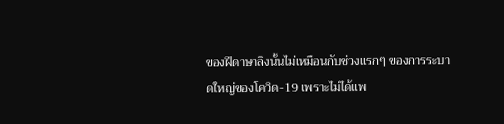ของฝีดาษาลิงนั้นไม่เหมือนกับช่วงแรกๆ ของการระบาดใหญ่ของโควิด-19 เพราะไม่ได้แพ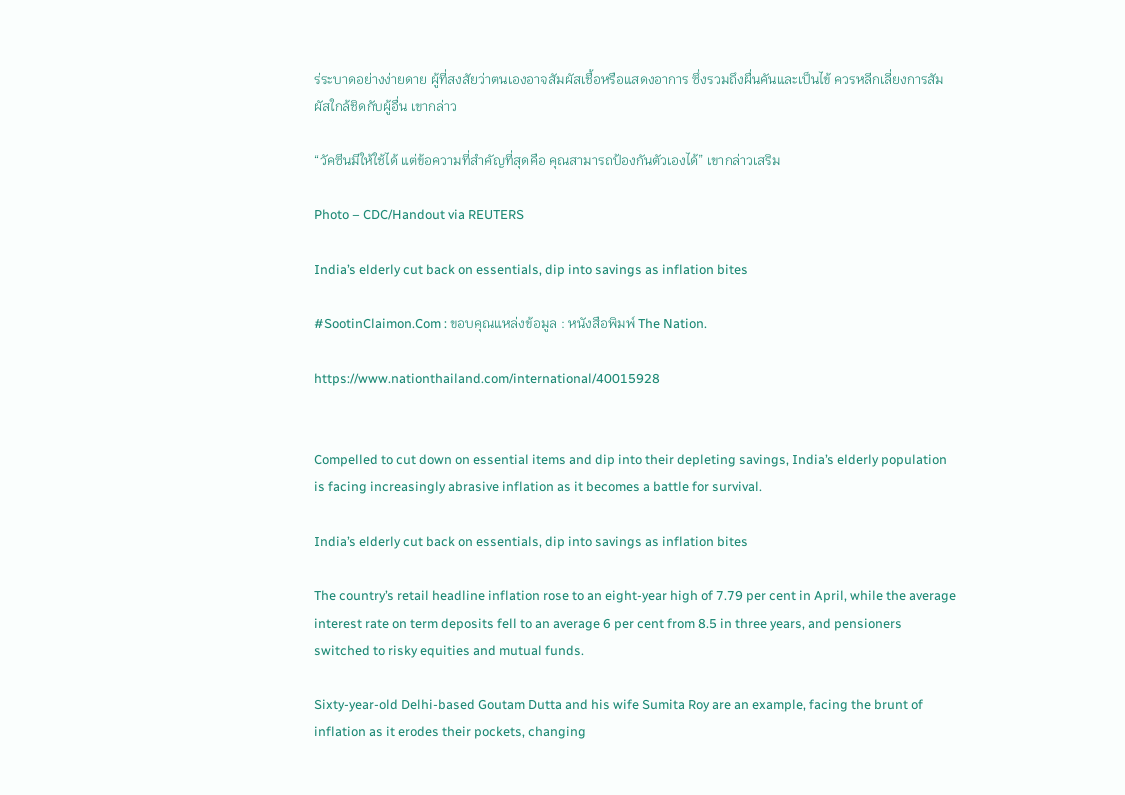ร่ระบาดอย่างง่ายดาย ผู้ที่สงสัยว่าตนเองอาจสัมผัสเชื้อหรือแสดงอาการ ซึ่งรวมถึงผื่นคันและเป็นไข้ ควรหลีกเลี่ยงการสัมผัสใกล้ชิดกับผู้อื่น เขากล่าว

“วัคซีนมีให้ใช้ได้ แต่ข้อความที่สำคัญที่สุดคือ คุณสามารถป้องกันตัวเองได้” เขากล่าวเสริม

Photo – CDC/Handout via REUTERS

India’s elderly cut back on essentials, dip into savings as inflation bites

#SootinClaimon.Com : ขอบคุณแหล่งข้อมูล : หนังสือพิมพ์ The Nation.

https://www.nationthailand.com/international/40015928


Compelled to cut down on essential items and dip into their depleting savings, India’s elderly population is facing increasingly abrasive inflation as it becomes a battle for survival.

India’s elderly cut back on essentials, dip into savings as inflation bites

The country’s retail headline inflation rose to an eight-year high of 7.79 per cent in April, while the average interest rate on term deposits fell to an average 6 per cent from 8.5 in three years, and pensioners switched to risky equities and mutual funds.

Sixty-year-old Delhi-based Goutam Dutta and his wife Sumita Roy are an example, facing the brunt of inflation as it erodes their pockets, changing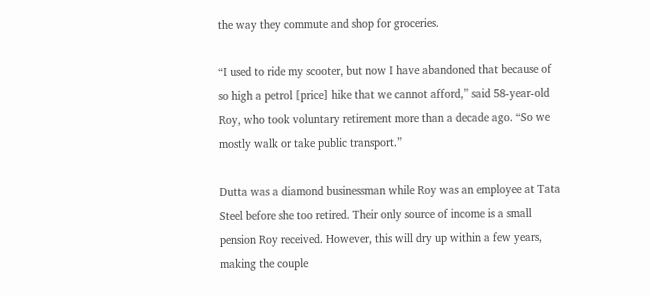the way they commute and shop for groceries.

“I used to ride my scooter, but now I have abandoned that because of so high a petrol [price] hike that we cannot afford,” said 58-year-old Roy, who took voluntary retirement more than a decade ago. “So we mostly walk or take public transport.”

Dutta was a diamond businessman while Roy was an employee at Tata Steel before she too retired. Their only source of income is a small pension Roy received. However, this will dry up within a few years, making the couple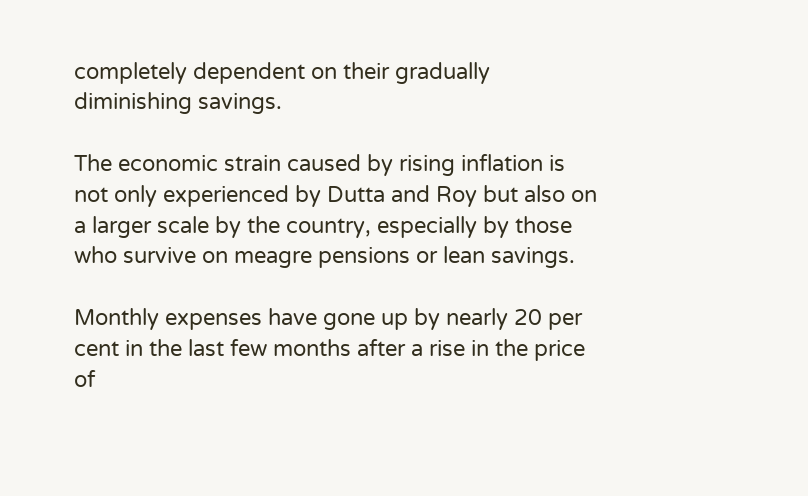completely dependent on their gradually diminishing savings.

The economic strain caused by rising inflation is not only experienced by Dutta and Roy but also on a larger scale by the country, especially by those who survive on meagre pensions or lean savings.

Monthly expenses have gone up by nearly 20 per cent in the last few months after a rise in the price of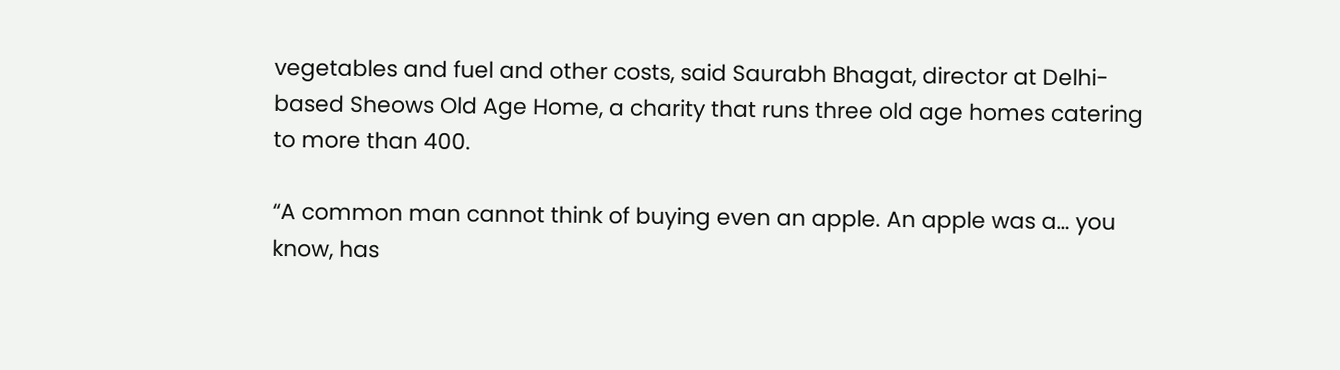vegetables and fuel and other costs, said Saurabh Bhagat, director at Delhi-based Sheows Old Age Home, a charity that runs three old age homes catering to more than 400.

“A common man cannot think of buying even an apple. An apple was a… you know, has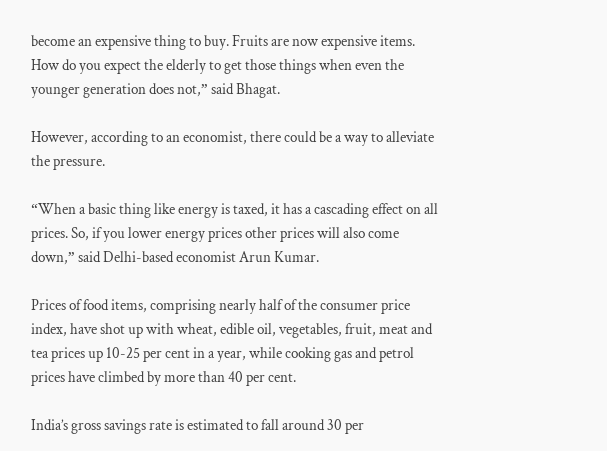become an expensive thing to buy. Fruits are now expensive items. How do you expect the elderly to get those things when even the younger generation does not,” said Bhagat.

However, according to an economist, there could be a way to alleviate the pressure.

“When a basic thing like energy is taxed, it has a cascading effect on all prices. So, if you lower energy prices other prices will also come down,” said Delhi-based economist Arun Kumar.

Prices of food items, comprising nearly half of the consumer price index, have shot up with wheat, edible oil, vegetables, fruit, meat and tea prices up 10-25 per cent in a year, while cooking gas and petrol prices have climbed by more than 40 per cent.

India’s gross savings rate is estimated to fall around 30 per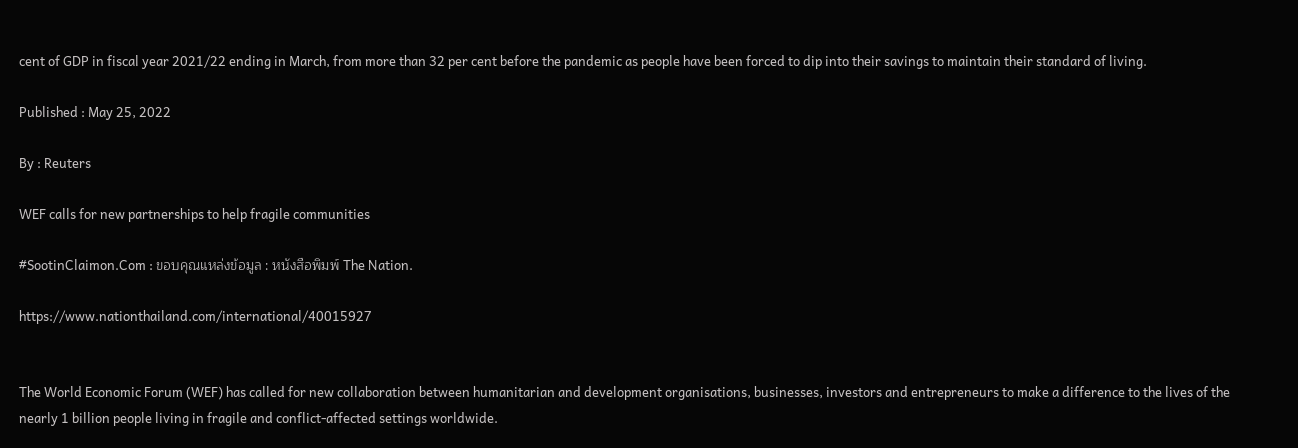cent of GDP in fiscal year 2021/22 ending in March, from more than 32 per cent before the pandemic as people have been forced to dip into their savings to maintain their standard of living.

Published : May 25, 2022

By : Reuters

WEF calls for new partnerships to help fragile communities

#SootinClaimon.Com : ขอบคุณแหล่งข้อมูล : หนังสือพิมพ์ The Nation.

https://www.nationthailand.com/international/40015927


The World Economic Forum (WEF) has called for new collaboration between humanitarian and development organisations, businesses, investors and entrepreneurs to make a difference to the lives of the nearly 1 billion people living in fragile and conflict-affected settings worldwide.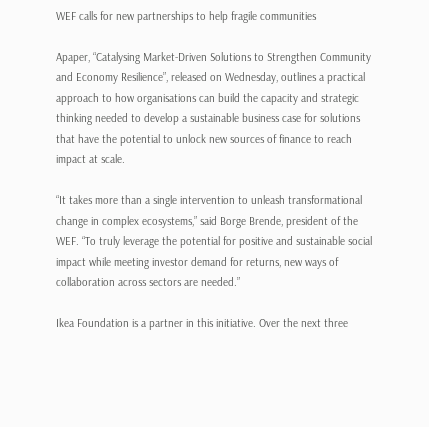WEF calls for new partnerships to help fragile communities

Apaper, “Catalysing Market-Driven Solutions to Strengthen Community and Economy Resilience”, released on Wednesday, outlines a practical approach to how organisations can build the capacity and strategic thinking needed to develop a sustainable business case for solutions that have the potential to unlock new sources of finance to reach impact at scale.

“It takes more than a single intervention to unleash transformational change in complex ecosystems,” said Borge Brende, president of the WEF. “To truly leverage the potential for positive and sustainable social impact while meeting investor demand for returns, new ways of collaboration across sectors are needed.”

Ikea Foundation is a partner in this initiative. Over the next three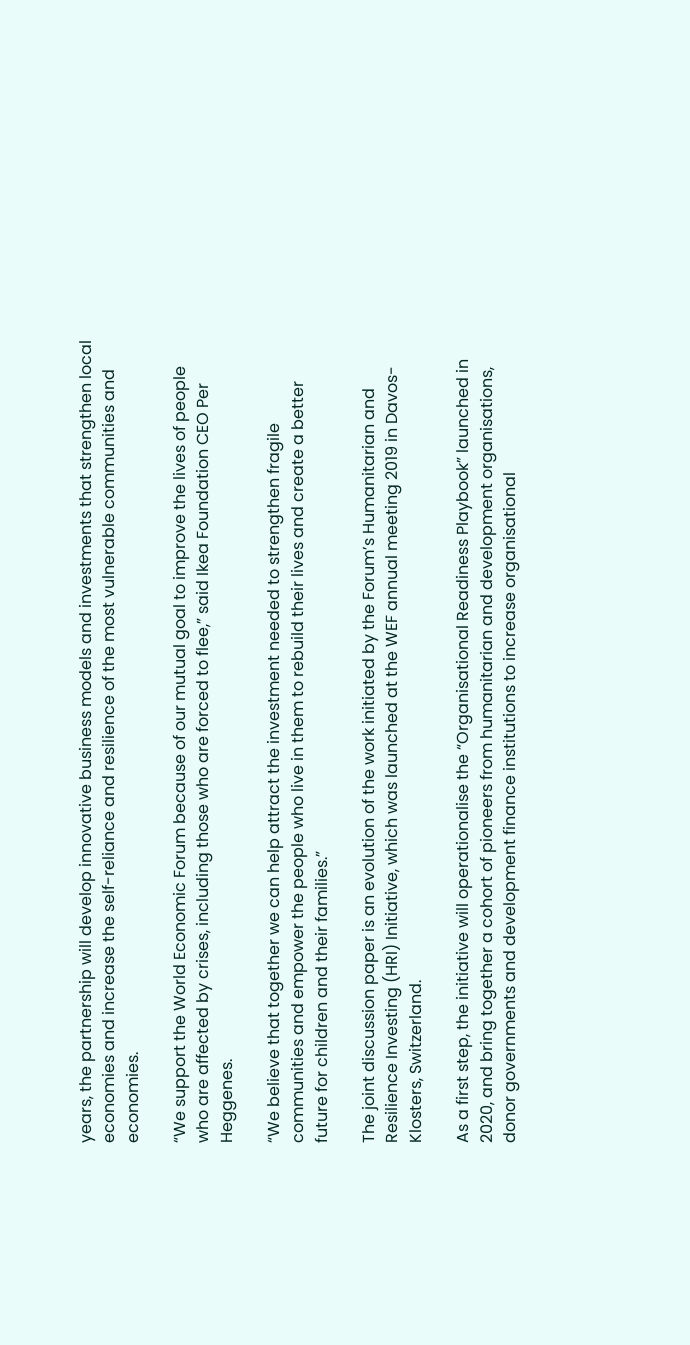years, the partnership will develop innovative business models and investments that strengthen local economies and increase the self-reliance and resilience of the most vulnerable communities and economies.

“We support the World Economic Forum because of our mutual goal to improve the lives of people who are affected by crises, including those who are forced to flee,” said Ikea Foundation CEO Per Heggenes.

“We believe that together we can help attract the investment needed to strengthen fragile communities and empower the people who live in them to rebuild their lives and create a better future for children and their families.”

The joint discussion paper is an evolution of the work initiated by the Forum’s Humanitarian and Resilience Investing (HRI) Initiative, which was launched at the WEF annual meeting 2019 in Davos-Klosters, Switzerland.

As a first step, the initiative will operationalise the “Organisational Readiness Playbook” launched in 2020, and bring together a cohort of pioneers from humanitarian and development organisations, donor governments and development finance institutions to increase organisational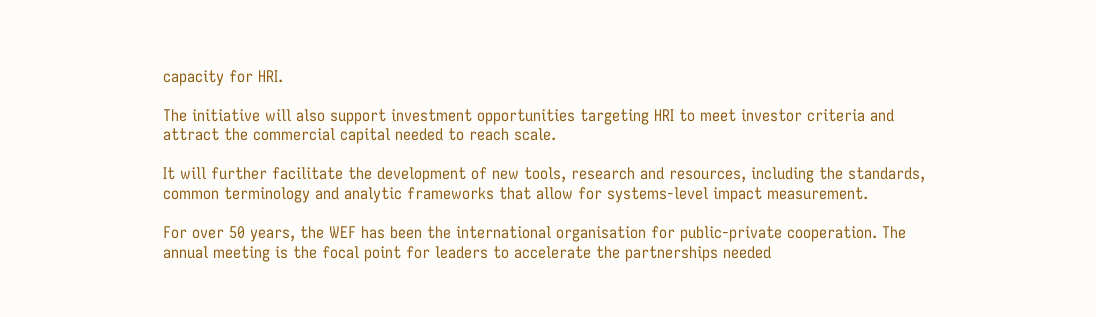capacity for HRI.

The initiative will also support investment opportunities targeting HRI to meet investor criteria and attract the commercial capital needed to reach scale.

It will further facilitate the development of new tools, research and resources, including the standards, common terminology and analytic frameworks that allow for systems-level impact measurement.

For over 50 years, the WEF has been the international organisation for public-private cooperation. The annual meeting is the focal point for leaders to accelerate the partnerships needed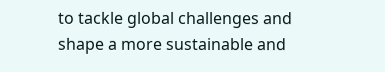to tackle global challenges and shape a more sustainable and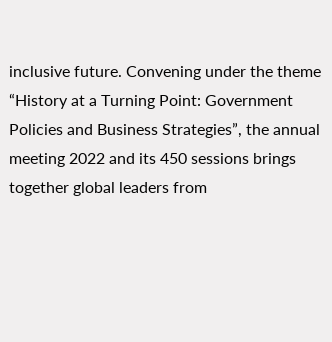inclusive future. Convening under the theme “History at a Turning Point: Government Policies and Business Strategies”, the annual meeting 2022 and its 450 sessions brings together global leaders from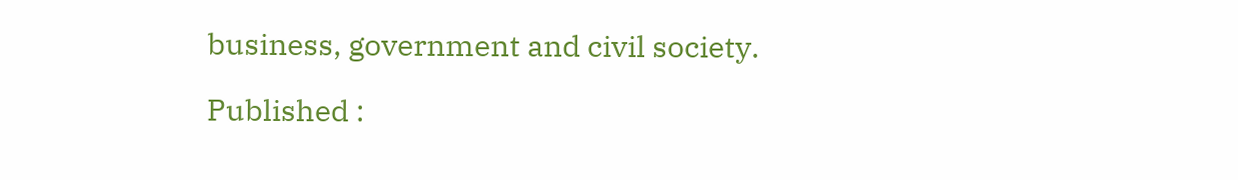business, government and civil society.

Published :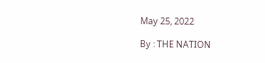May 25, 2022

By : THE NATION